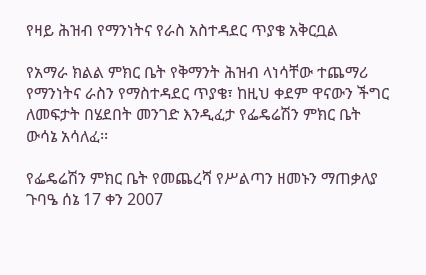የዛይ ሕዝብ የማንነትና የራስ አስተዳደር ጥያቄ አቅርቧል

የአማራ ክልል ምክር ቤት የቅማንት ሕዝብ ላነሳቸው ተጨማሪ የማንነትና ራስን የማስተዳደር ጥያቄ፣ ከዚህ ቀደም ዋናውን ችግር ለመፍታት በሄደበት መንገድ እንዲፈታ የፌዴሬሽን ምክር ቤት ውሳኔ አሳለፈ፡፡

የፌዴሬሽን ምክር ቤት የመጨረሻ የሥልጣን ዘመኑን ማጠቃለያ ጉባዔ ሰኔ 17 ቀን 2007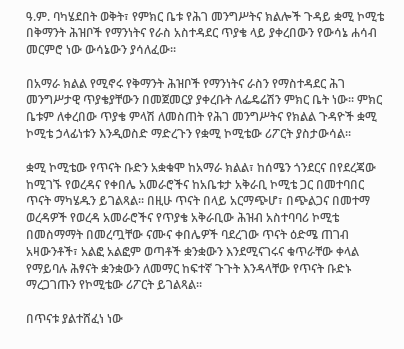ዓ.ም. ባካሄደበት ወቅት፣ የምክር ቤቱ የሕገ መንግሥትና ክልሎች ጉዳይ ቋሚ ኮሚቴ በቅማንት ሕዝቦች የማንነትና የራስ አስተዳደር ጥያቄ ላይ ያቀረበውን የውሳኔ ሐሳብ መርምሮ ነው ውሳኔውን ያሳለፈው፡፡

በአማራ ክልል የሚኖሩ የቅማንት ሕዝቦች የማንነትና ራስን የማስተዳደር ሕገ መንግሥታዊ ጥያቄያቸውን በመጀመርያ ያቀረቡት ለፌዴሬሽን ምክር ቤት ነው፡፡ ምክር ቤቱም ለቀረበው ጥያቄ ምላሽ ለመስጠት የሕገ መንግሥትና የክልል ጉዳዮች ቋሚ ኮሚቴ ኃላፊነቱን እንዲወስድ ማድረጉን የቋሚ ኮሚቴው ሪፖርት ያስታውሳል፡፡

ቋሚ ኮሚቴው የጥናት ቡድን አቋቁሞ ከአማራ ክልል፣ ከሰሜን ጎንደርና በየደረጃው ከሚገኙ የወረዳና የቀበሌ አመራሮችና ከአቤቱታ አቅራቢ ኮሚቴ ጋር በመተባበር ጥናት ማካሄዱን ይገልጻል፡፡ በዚሁ ጥናት በላይ አርማጭሆ፣ በጭልጋና በመተማ ወረዳዎች የወረዳ አመራሮችና የጥያቄ አቅራቢው ሕዝብ አስተባባሪ ኮሚቴ በመስማማት በመረጧቸው ናሙና ቀበሌዎች ባደረገው ጥናት ዕድሜ ጠገብ አዛውንቶች፣ አልፎ አልፎም ወጣቶች ቋንቋውን እንደሚናገሩና ቁጥራቸው ቀላል የማይባሉ ሕፃናት ቋንቋውን ለመማር ከፍተኛ ጉጉት እንዳላቸው የጥናት ቡድኑ ማረጋገጡን የኮሚቴው ሪፖርት ይገልጻል፡፡

በጥናቱ ያልተሸፈነ ነው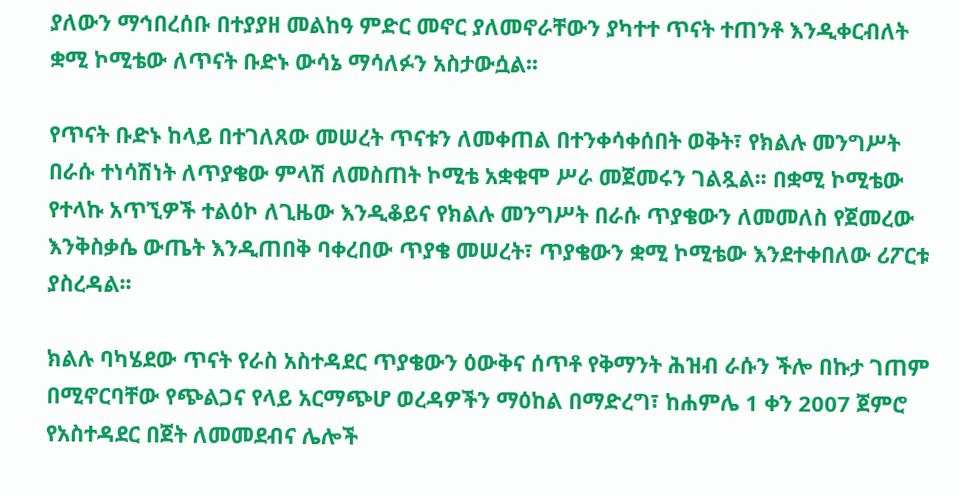ያለውን ማኅበረሰቡ በተያያዘ መልከዓ ምድር መኖር ያለመኖራቸውን ያካተተ ጥናት ተጠንቶ እንዲቀርብለት ቋሚ ኮሚቴው ለጥናት ቡድኑ ውሳኔ ማሳለፉን አስታውሷል፡፡

የጥናት ቡድኑ ከላይ በተገለጸው መሠረት ጥናቱን ለመቀጠል በተንቀሳቀሰበት ወቅት፣ የክልሉ መንግሥት በራሱ ተነሳሽነት ለጥያቄው ምላሽ ለመስጠት ኮሚቴ አቋቁሞ ሥራ መጀመሩን ገልጿል፡፡ በቋሚ ኮሚቴው የተላኩ አጥኚዎች ተልዕኮ ለጊዜው እንዲቆይና የክልሉ መንግሥት በራሱ ጥያቄውን ለመመለስ የጀመረው እንቅስቃሴ ውጤት እንዲጠበቅ ባቀረበው ጥያቄ መሠረት፣ ጥያቄውን ቋሚ ኮሚቴው እንደተቀበለው ሪፖርቱ ያስረዳል፡፡

ክልሉ ባካሄደው ጥናት የራስ አስተዳደር ጥያቄውን ዕውቅና ሰጥቶ የቅማንት ሕዝብ ራሱን ችሎ በኩታ ገጠም በሚኖርባቸው የጭልጋና የላይ አርማጭሆ ወረዳዎችን ማዕከል በማድረግ፣ ከሐምሌ 1 ቀን 2007 ጀምሮ የአስተዳደር በጀት ለመመደብና ሌሎች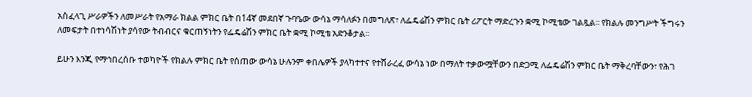አስፈላጊ ሥራዎችን ለመሥራት የአማራ ክልል ምክር ቤት በ14ኛ መደበኛ ጉባዔው ውሳኔ ማሳለፉን በመግለጽ፣ ለፌዴሬሽን ምክር ቤት ሪፖርት ማድረጉን ቋሚ ኮሚቴው ገልጿል፡፡ የክልሉ መንግሥት ችግሩን ለመፍታት በተነሳሽነት ያሳየው ትብብርና ቁርጠኝነትን የፌዴሬሽን ምክር ቤት ቋሚ ኮሚቴ አድንቆታል፡፡

ይሁን እንጂ የማኅበረሰቡ ተወካዮች የክልሉ ምክር ቤት የሰጠው ውሳኔ ሁሉንም ቀበሌዎች ያላካተተና የተሸራረፈ ውሳኔ ነው በማለት ተቃውሟቸውን በድጋሚ ለፌዴሬሽን ምክር ቤት ማቅረባቸውን፣ የሕገ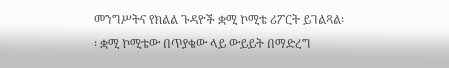መንግሥትና የክልል ጉዳዮች ቋሚ ኮሚቴ ሪፖርት ይገልጻል፡፡ ቋሚ ኮሚቴው በጥያቄው ላይ ውይይት በማድረግ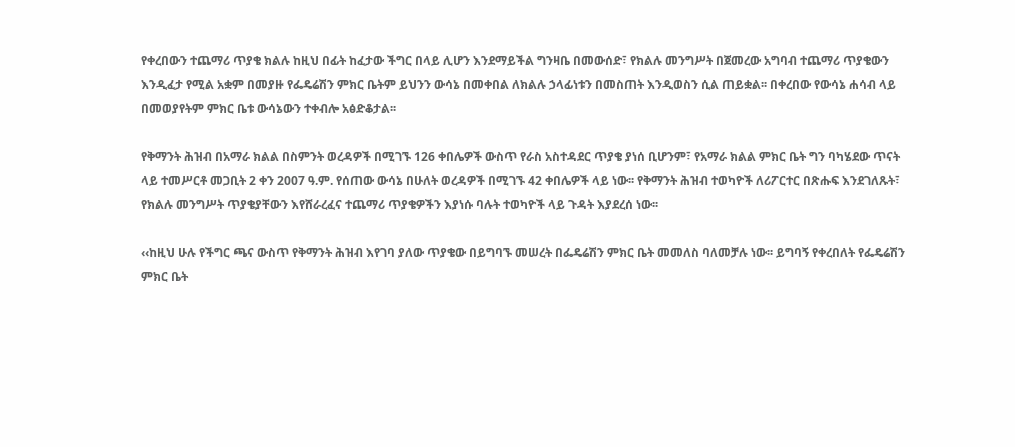የቀረበውን ተጨማሪ ጥያቄ ክልሉ ከዚህ በፊት ከፈታው ችግር በላይ ሊሆን እንደማይችል ግንዛቤ በመውሰድ፣ የክልሉ መንግሥት በጀመረው አግባብ ተጨማሪ ጥያቄውን እንዲፈታ የሚል አቋም በመያዙ የፌዴሬሽን ምክር ቤትም ይህንን ውሳኔ በመቀበል ለክልሉ ኃላፊነቱን በመስጠት እንዲወስን ሲል ጠይቋል፡፡ በቀረበው የውሳኔ ሐሳብ ላይ በመወያየትም ምክር ቤቱ ውሳኔውን ተቀብሎ አፅድቆታል፡፡

የቅማንት ሕዝብ በአማራ ክልል በስምንት ወረዳዎች በሚገኙ 126 ቀበሌዎች ውስጥ የራስ አስተዳደር ጥያቄ ያነሰ ቢሆንም፣ የአማራ ክልል ምክር ቤት ግን ባካሄደው ጥናት ላይ ተመሥርቶ መጋቢት 2 ቀን 2007 ዓ.ም. የሰጠው ውሳኔ በሁለት ወረዳዎች በሚገኙ 42 ቀበሌዎች ላይ ነው፡፡ የቅማንት ሕዝብ ተወካዮች ለሪፖርተር በጽሑፍ እንደገለጹት፣ የክልሉ መንግሥት ጥያቄያቸውን እየሸራረፈና ተጨማሪ ጥያቄዎችን እያነሱ ባሉት ተወካዮች ላይ ጉዳት እያደረሰ ነው፡፡

‹‹ከዚህ ሁሉ የችግር ጫና ውስጥ የቅማንት ሕዝብ እየገባ ያለው ጥያቄው በይግባኙ መሠረት በፌዴሬሽን ምክር ቤት መመለስ ባለመቻሉ ነው፡፡ ይግባኝ የቀረበለት የፌዴሬሽን ምክር ቤት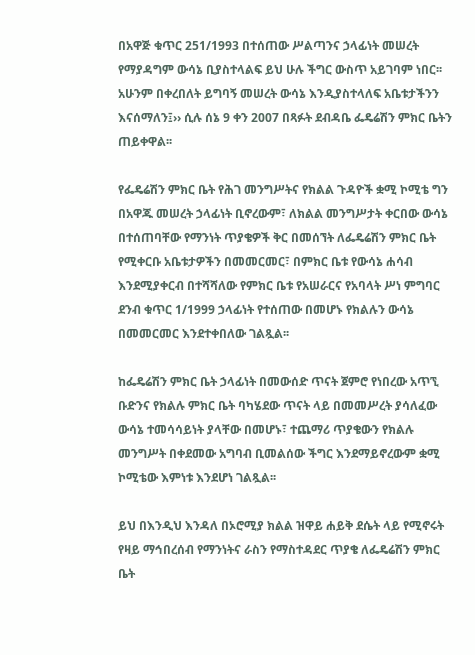በአዋጅ ቁጥር 251/1993 በተሰጠው ሥልጣንና ኃላፊነት መሠረት የማያዳግም ውሳኔ ቢያስተላልፍ ይህ ሁሉ ችግር ውስጥ አይገባም ነበር፡፡ አሁንም በቀረበለት ይግባኝ መሠረት ውሳኔ እንዲያስተላለፍ አቤቱታችንን እናሰማለን፤›› ሲሉ ሰኔ 9 ቀን 2007 በጻፉት ደብዳቤ ፌዴሬሽን ምክር ቤትን ጠይቀዋል፡፡

የፌዴሬሽን ምክር ቤት የሕገ መንግሥትና የክልል ጉዳዮች ቋሚ ኮሚቴ ግን በአዋጁ መሠረት ኃላፊነት ቢኖረውም፣ ለክልል መንግሥታት ቀርበው ውሳኔ በተሰጠባቸው የማንነት ጥያቄዎች ቅር በመሰኘት ለፌዴሬሽን ምክር ቤት የሚቀርቡ አቤቱታዎችን በመመርመር፣ በምክር ቤቱ የውሳኔ ሐሳብ እንደሚያቀርብ በተሻሻለው የምክር ቤቱ የአሠራርና የአባላት ሥነ ምግባር ደንብ ቁጥር 1/1999 ኃላፊነት የተሰጠው በመሆኑ የክልሉን ውሳኔ በመመርመር እንደተቀበለው ገልጿል፡፡

ከፌዴሬሽን ምክር ቤት ኃላፊነት በመውሰድ ጥናት ጀምሮ የነበረው አጥኚ ቡድንና የክልሉ ምክር ቤት ባካሄደው ጥናት ላይ በመመሥረት ያሳለፈው ውሳኔ ተመሳሳይነት ያላቸው በመሆኑ፣ ተጨማሪ ጥያቄውን የክልሉ መንግሥት በቀደመው አግባብ ቢመልሰው ችግር እንደማይኖረውም ቋሚ ኮሚቴው እምነቱ እንደሆነ ገልጿል፡፡

ይህ በእንዲህ እንዳለ በኦሮሚያ ክልል ዝዋይ ሐይቅ ደሴት ላይ የሚኖሩት የዛይ ማኅበረሰብ የማንነትና ራስን የማስተዳደር ጥያቄ ለፌዴሬሽን ምክር ቤት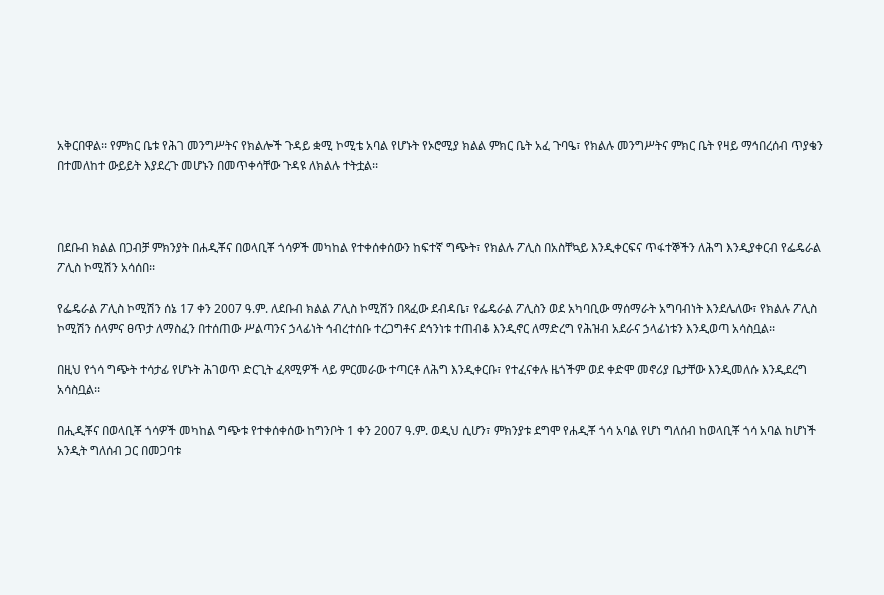አቅርበዋል፡፡ የምክር ቤቱ የሕገ መንግሥትና የክልሎች ጉዳይ ቋሚ ኮሚቴ አባል የሆኑት የኦሮሚያ ክልል ምክር ቤት አፈ ጉባዔ፣ የክልሉ መንግሥትና ምክር ቤት የዛይ ማኅበረሰብ ጥያቄን በተመለከተ ውይይት እያደረጉ መሆኑን በመጥቀሳቸው ጉዳዩ ለክልሉ ተትቷል፡፡



በደቡብ ክልል በጋብቻ ምክንያት በሐዲቾና በወላቢቾ ጎሳዎች መካከል የተቀሰቀሰውን ከፍተኛ ግጭት፣ የክልሉ ፖሊስ በአስቸኳይ እንዲቀርፍና ጥፋተኞችን ለሕግ እንዲያቀርብ የፌዴራል ፖሊስ ኮሚሽን አሳሰበ፡፡

የፌዴራል ፖሊስ ኮሚሽን ሰኔ 17 ቀን 2007 ዓ.ም. ለደቡብ ክልል ፖሊስ ኮሚሽን በጻፈው ደብዳቤ፣ የፌዴራል ፖሊስን ወደ አካባቢው ማሰማራት አግባብነት እንደሌለው፣ የክልሉ ፖሊስ ኮሚሽን ሰላምና ፀጥታ ለማስፈን በተሰጠው ሥልጣንና ኃላፊነት ኅብረተሰቡ ተረጋግቶና ደኅንነቱ ተጠብቆ እንዲኖር ለማድረግ የሕዝብ አደራና ኃላፊነቱን እንዲወጣ አሳስቧል፡፡

በዚህ የጎሳ ግጭት ተሳታፊ የሆኑት ሕገወጥ ድርጊት ፈጻሚዎች ላይ ምርመራው ተጣርቶ ለሕግ እንዲቀርቡ፣ የተፈናቀሉ ዜጎችም ወደ ቀድሞ መኖሪያ ቤታቸው እንዲመለሱ እንዲደረግ አሳስቧል፡፡

በሒዲቾና በወላቢቾ ጎሳዎች መካከል ግጭቱ የተቀሰቀሰው ከግንቦት 1 ቀን 2007 ዓ.ም. ወዲህ ሲሆን፣ ምክንያቱ ደግሞ የሐዲቾ ጎሳ አባል የሆነ ግለሰብ ከወላቢቾ ጎሳ አባል ከሆነች አንዲት ግለሰብ ጋር በመጋባቱ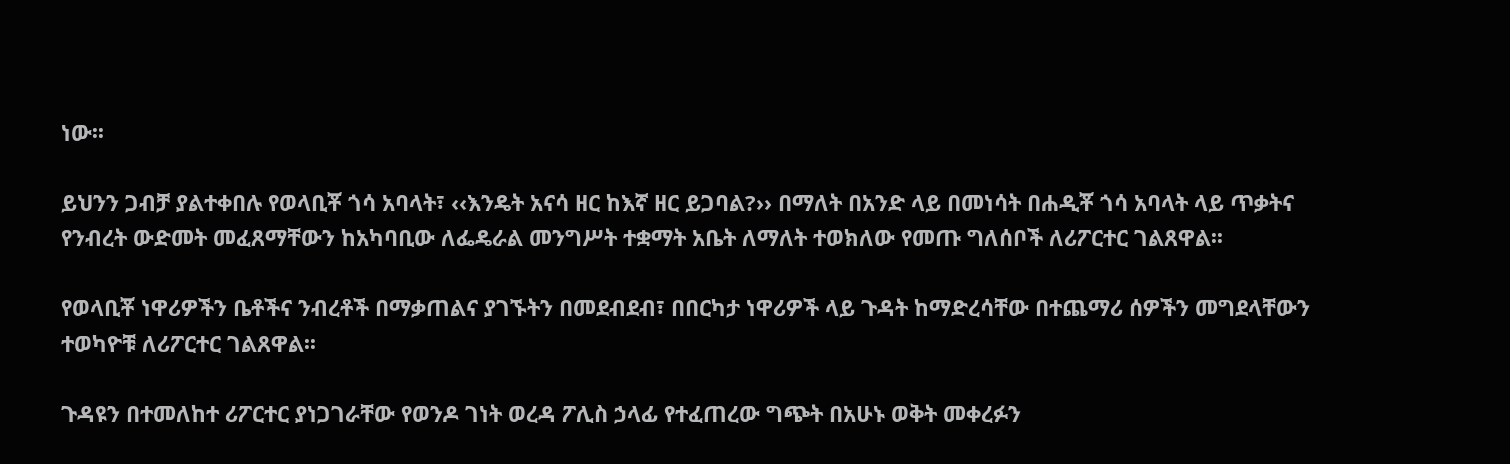ነው፡፡

ይህንን ጋብቻ ያልተቀበሉ የወላቢቾ ጎሳ አባላት፣ ‹‹እንዴት አናሳ ዘር ከእኛ ዘር ይጋባል?›› በማለት በአንድ ላይ በመነሳት በሐዲቾ ጎሳ አባላት ላይ ጥቃትና የንብረት ውድመት መፈጸማቸውን ከአካባቢው ለፌዴራል መንግሥት ተቋማት አቤት ለማለት ተወክለው የመጡ ግለሰቦች ለሪፖርተር ገልጸዋል፡፡

የወላቢቾ ነዋሪዎችን ቤቶችና ንብረቶች በማቃጠልና ያገኙትን በመደብደብ፣ በበርካታ ነዋሪዎች ላይ ጉዳት ከማድረሳቸው በተጨማሪ ሰዎችን መግደላቸውን ተወካዮቹ ለሪፖርተር ገልጸዋል፡፡

ጉዳዩን በተመለከተ ሪፖርተር ያነጋገራቸው የወንዶ ገነት ወረዳ ፖሊስ ኃላፊ የተፈጠረው ግጭት በአሁኑ ወቅት መቀረፉን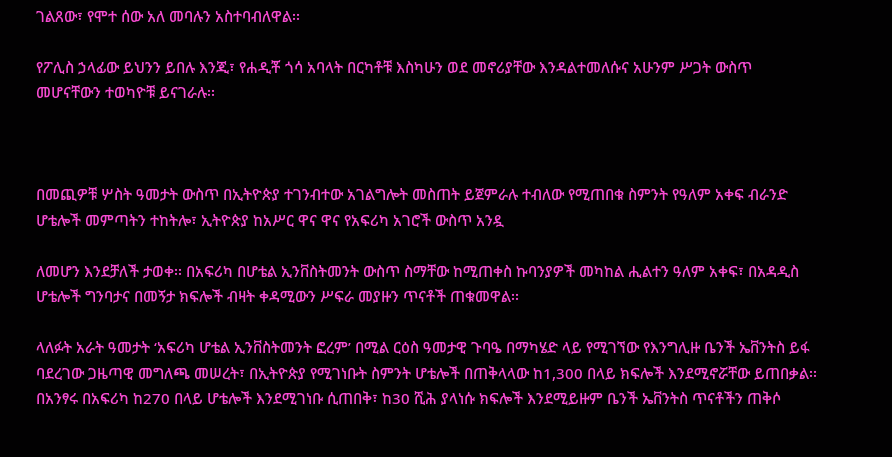ገልጸው፣ የሞተ ሰው አለ መባሉን አስተባብለዋል፡፡

የፖሊስ ኃላፊው ይህንን ይበሉ እንጂ፣ የሐዲቾ ጎሳ አባላት በርካቶቹ እስካሁን ወደ መኖሪያቸው እንዳልተመለሱና አሁንም ሥጋት ውስጥ መሆናቸውን ተወካዮቹ ይናገራሉ፡፡



በመጪዎቹ ሦስት ዓመታት ውስጥ በኢትዮጵያ ተገንብተው አገልግሎት መስጠት ይጀምራሉ ተብለው የሚጠበቁ ስምንት የዓለም አቀፍ ብራንድ ሆቴሎች መምጣትን ተከትሎ፣ ኢትዮጵያ ከአሥር ዋና ዋና የአፍሪካ አገሮች ውስጥ አንዷ

ለመሆን እንደቻለች ታወቀ፡፡ በአፍሪካ በሆቴል ኢንቨስትመንት ውስጥ ስማቸው ከሚጠቀስ ኩባንያዎች መካከል ሒልተን ዓለም አቀፍ፣ በአዳዲስ ሆቴሎች ግንባታና በመኝታ ክፍሎች ብዛት ቀዳሚውን ሥፍራ መያዙን ጥናቶች ጠቁመዋል፡፡

ላለፉት አራት ዓመታት ‘አፍሪካ ሆቴል ኢንቨስትመንት ፎረም’ በሚል ርዕስ ዓመታዊ ጉባዔ በማካሄድ ላይ የሚገኘው የእንግሊዙ ቤንች ኤቨንትስ ይፋ ባደረገው ጋዜጣዊ መግለጫ መሠረት፣ በኢትዮጵያ የሚገነቡት ስምንት ሆቴሎች በጠቅላላው ከ1,300 በላይ ክፍሎች እንደሚኖሯቸው ይጠበቃል፡፡ በአንፃሩ በአፍሪካ ከ270 በላይ ሆቴሎች እንደሚገነቡ ሲጠበቅ፣ ከ30 ሺሕ ያላነሱ ክፍሎች እንደሚይዙም ቤንች ኤቨንትስ ጥናቶችን ጠቅሶ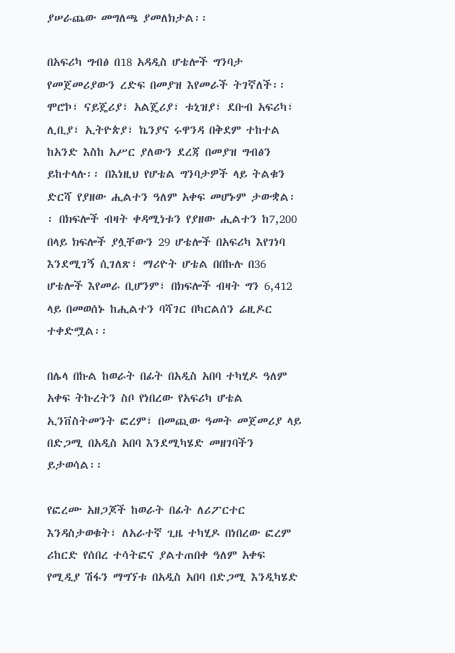ያሠራጨው መግለጫ ያመለክታል፡፡

በአፍሪካ ግብፅ በ18 አዳዲስ ሆቴሎች ግንባታ የመጀመሪያውን ረድፍ በመያዝ እየመራች ትገኛለች፡፡ ሞሮኮ፣ ናይጄሪያ፣ አልጄሪያ፣ ቱኒዝያ፣ ደቡብ አፍሪካ፣ ሊቢያ፣ ኢትዮጵያ፣ ኬንያና ሩዋንዳ በቅደም ተከተል ከአንድ እስከ አሥር ያለውን ደረጃ በመያዝ ግብፅን ይከተላሉ፡፡ በእነዚህ የሆቴል ግንባታዎች ላይ ትልቁን ድርሻ የያዘው ሒልተን ዓለም አቀፍ መሆኑም ታውቋል፡፡ በክፍሎች ብዛት ቀዳሚነቱን የያዘው ሒልተን ከ7,200 በላይ ክፍሎች ያሏቸውን 29 ሆቴሎች በአፍሪካ እየገነባ እንደሚገኝ ሲገለጽ፣ ማሪዮት ሆቴል በበኩሉ በ36 ሆቴሎች እየመራ ቢሆንም፣ በክፍሎች ብዛት ግን 6,412 ላይ በመወሰኑ ከሒልተን ባሻገር በካርልሰን ሬዚዶር ተቀድሟል፡፡

በሌላ በኩል ከወራት በፊት በአዲስ አበባ ተካሂዶ ዓለም አቀፍ ትኩረትን ስቦ የነበረው የአፍሪካ ሆቴል ኢንቨስትመንት ፎረም፣ በመጪው ዓመት መጀመሪያ ላይ በድጋሚ በአዲስ አበባ እንደሚካሄድ መዘገባችን ይታወሳል፡፡

የፎረሙ አዘጋጆች ከወራት በፊት ለሪፖርተር እንዳስታወቁት፣ ለአራተኛ ጊዜ ተካሂዶ በነበረው ፎረም ሪከርድ የሰበረ ተሳትፎና ያልተጠበቀ ዓለም አቀፍ የሚዲያ ሽፋን ማግኘቱ በአዲስ አበባ በድጋሚ እንዲካሄድ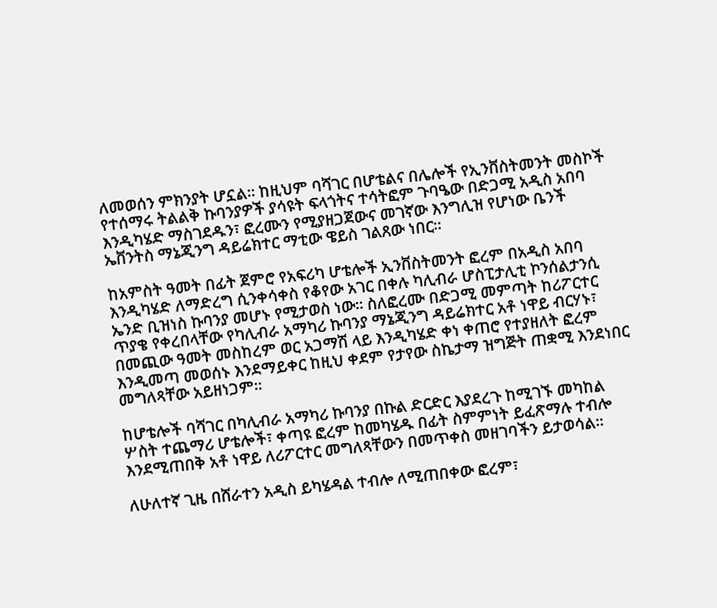ለመወሰን ምክንያት ሆኗል፡፡ ከዚህም ባሻገር በሆቴልና በሌሎች የኢንቨስትመንት መስኮች የተሰማሩ ትልልቅ ኩባንያዎች ያሳዩት ፍላጎትና ተሳትፎም ጉባዔው በድጋሚ አዲስ አበባ እንዲካሄድ ማስገደዱን፣ ፎረሙን የሚያዘጋጀውና መገኛው እንግሊዝ የሆነው ቤንች ኤቨንትስ ማኔጂንግ ዳይሬክተር ማቲው ዌይስ ገልጸው ነበር፡፡

ከአምስት ዓመት በፊት ጀምሮ የአፍሪካ ሆቴሎች ኢንቨስትመንት ፎረም በአዲስ አበባ እንዲካሄድ ለማድረግ ሲንቀሳቀስ የቆየው አገር በቀሉ ካሊብራ ሆስፒታሊቲ ኮንሰልታንሲ ኤንድ ቢዝነስ ኩባንያ መሆኑ የሚታወስ ነው፡፡ ስለፎረሙ በድጋሚ መምጣት ከሪፖርተር ጥያቄ የቀረበላቸው የካሊብራ አማካሪ ኩባንያ ማኔጂንግ ዳይሬክተር አቶ ነዋይ ብርሃኑ፣ በመጪው ዓመት መስከረም ወር አጋማሽ ላይ እንዲካሄድ ቀነ ቀጠሮ የተያዘለት ፎረም እንዲመጣ መወሰኑ እንደማይቀር ከዚህ ቀደም የታየው ስኬታማ ዝግጅት ጠቋሚ እንደነበር መግለጻቸው አይዘነጋም፡፡

ከሆቴሎች ባሻገር በካሊብራ አማካሪ ኩባንያ በኩል ድርድር እያደረጉ ከሚገኙ መካከል ሦስት ተጨማሪ ሆቴሎች፣ ቀጣዩ ፎረም ከመካሄዱ በፊት ስምምነት ይፈጽማሉ ተብሎ እንደሚጠበቅ አቶ ነዋይ ለሪፖርተር መግለጻቸውን በመጥቀስ መዘገባችን ይታወሳል፡፡

ለሁለተኛ ጊዜ በሸራተን አዲስ ይካሄዳል ተብሎ ለሚጠበቀው ፎረም፣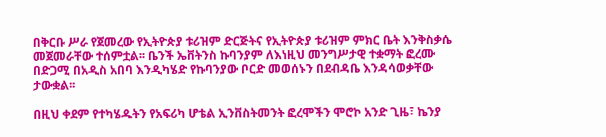በቅርቡ ሥራ የጀመረው የኢትዮጵያ ቱሪዝም ድርጅትና የኢትዮጵያ ቱሪዝም ምክር ቤት እንቅስቃሴ መጀመራቸው ተሰምቷል፡፡ ቤንች ኤቨትንስ ኩባንያም ለእነዚህ መንግሥታዊ ተቋማት ፎረሙ በድጋሚ በአዲስ አበባ እንዲካሄድ የኩባንያው ቦርድ መወሰኑን በደብዳቤ እንዳሳወቃቸው ታውቋል፡፡

በዚህ ቀደም የተካሄዱትን የአፍሪካ ሆቴል ኢንቨስትመንት ፎረሞችን ሞሮኮ አንድ ጊዜ፣ ኬንያ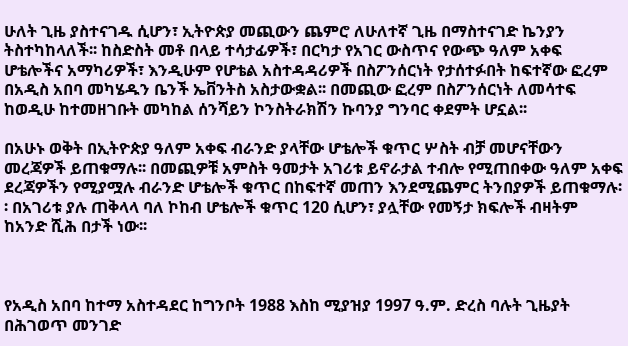ሁለት ጊዜ ያስተናገዱ ሲሆን፣ ኢትዮጵያ መጪውን ጨምሮ ለሁለተኛ ጊዜ በማስተናገድ ኬንያን ትስተካከላለች፡፡ ከስድስት መቶ በላይ ተሳታፊዎች፣ በርካታ የአገር ውስጥና የውጭ ዓለም አቀፍ ሆቴሎችና አማካሪዎች፣ እንዲሁም የሆቴል አስተዳዳሪዎች በስፖንሰርነት የታሰተፉበት ከፍተኛው ፎረም በአዲስ አበባ መካሄዱን ቤንች ኤቨንትስ አስታውቋል፡፡ በመጪው ፎረም በስፖንሰርነት ለመሳተፍ ከወዲሁ ከተመዘገቡት መካከል ሰንሻይን ኮንስትራክሽን ኩባንያ ግንባር ቀደምት ሆኗል፡፡

በአሁኑ ወቅት በኢትዮጵያ ዓለም አቀፍ ብራንድ ያላቸው ሆቴሎች ቁጥር ሦስት ብቻ መሆናቸውን መረጃዎች ይጠቁማሉ፡፡ በመጪዎቹ አምስት ዓመታት አገሪቱ ይኖራታል ተብሎ የሚጠበቀው ዓለም አቀፍ ደረጃዎችን የሚያሟሉ ብራንድ ሆቴሎች ቁጥር በከፍተኛ መጠን እንደሚጨምር ትንበያዎች ይጠቁማሉ፡፡ በአገሪቱ ያሉ ጠቅላላ ባለ ኮከብ ሆቴሎች ቁጥር 120 ሲሆን፣ ያሏቸው የመኝታ ክፍሎች ብዛትም ከአንድ ሺሕ በታች ነው፡፡



የአዲስ አበባ ከተማ አስተዳደር ከግንቦት 1988 እስከ ሚያዝያ 1997 ዓ.ም. ድረስ ባሉት ጊዜያት በሕገወጥ መንገድ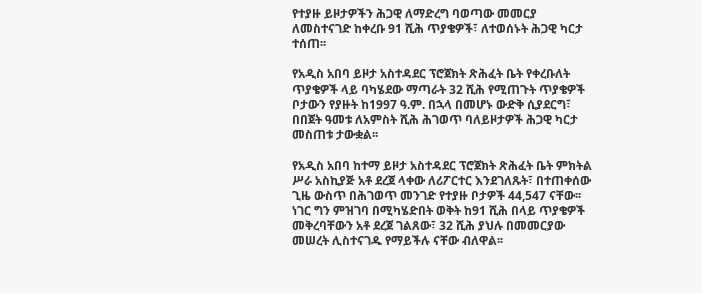የተያዙ ይዞታዎችን ሕጋዊ ለማድረግ ባወጣው መመርያ ለመስተናገድ ከቀረቡ 91 ሺሕ ጥያቄዎች፣ ለተወሰኑት ሕጋዊ ካርታ ተሰጠ፡፡

የአዲስ አበባ ይዞታ አስተዳደር ፕሮጀክት ጽሕፈት ቤት የቀረቡለት ጥያቄዎች ላይ ባካሄደው ማጣራት 32 ሺሕ የሚጠጉት ጥያቄዎች ቦታውን የያዙት ከ1997 ዓ.ም. በኋላ በመሆኑ ውድቅ ሲያደርግ፣ በበጀት ዓመቱ ለአምስት ሺሕ ሕገወጥ ባለይዞታዎች ሕጋዊ ካርታ መስጠቱ ታውቋል፡፡

የአዲስ አበባ ከተማ ይዞታ አስተዳደር ፕሮጀክት ጽሕፈት ቤት ምክትል ሥራ አስኪያጅ አቶ ደረጀ ላቀው ለሪፖርተር እንደገለጹት፣ በተጠቀሰው ጊዜ ውስጥ በሕገወጥ መንገድ የተያዙ ቦታዎች 44,547 ናቸው፡፡ ነገር ግን ምዝገባ በሚካሄድበት ወቅት ከ91 ሺሕ በላይ ጥያቄዎች መቅረባቸውን አቶ ደረጀ ገልጸው፣ 32 ሺሕ ያህሉ በመመርያው መሠረት ሊስተናገዱ የማይችሉ ናቸው ብለዋል፡፡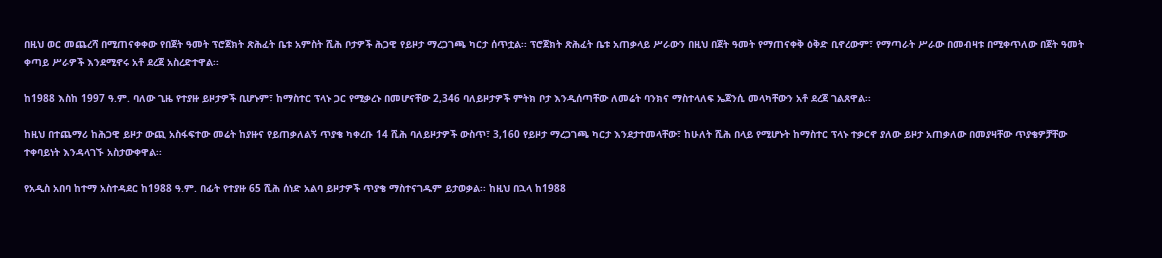በዚህ ወር መጨረሻ በሚጠናቀቀው የበጀት ዓመት ፕሮጀክት ጽሕፈት ቤቱ አምስት ሺሕ ቦታዎች ሕጋዊ የይዞታ ማረጋገጫ ካርታ ሰጥቷል፡፡ ፕሮጀክት ጽሕፈት ቤቱ አጠቃላይ ሥራውን በዚህ በጀት ዓመት የማጠናቀቅ ዕቅድ ቢኖረውም፣ የማጣራት ሥራው በመብዛቱ በሚቀጥለው በጀት ዓመት ቀጣይ ሥራዎች እንደሚኖሩ አቶ ደረጀ አስረድተዋል፡፡

ከ1988 እስከ 1997 ዓ.ም. ባለው ጊዜ የተያዙ ይዞታዎች ቢሆኑም፣ ከማስተር ፕላኑ ጋር የሚቃረኑ በመሆናቸው 2,346 ባለይዞታዎች ምትክ ቦታ እንዲሰጣቸው ለመሬት ባንክና ማስተላለፍ ኤጀንሲ መላካቸውን አቶ ደረጀ ገልጸዋል፡፡

ከዚህ በተጨማሪ ከሕጋዊ ይዞታ ውጪ አስፋፍተው መሬት ከያዙና የይጠቃለልኝ ጥያቄ ካቀረቡ 14 ሺሕ ባለይዞታዎች ውስጥ፣ 3,160 የይዞታ ማረጋገጫ ካርታ እንደታተመላቸው፣ ከሁለት ሺሕ በላይ የሚሆኑት ከማስተር ፕላኑ ተቃርኖ ያለው ይዞታ አጠቃለው በመያዛቸው ጥያቄዎቻቸው ተቀባይነት እንዳላገኙ አስታውቀዋል፡፡

የአዲስ አበባ ከተማ አስተዳደር ከ1988 ዓ.ም. በፊት የተያዙ 65 ሺሕ ሰነድ አልባ ይዞታዎች ጥያቄ ማስተናገዱም ይታወቃል፡፡ ከዚህ በኋላ ከ1988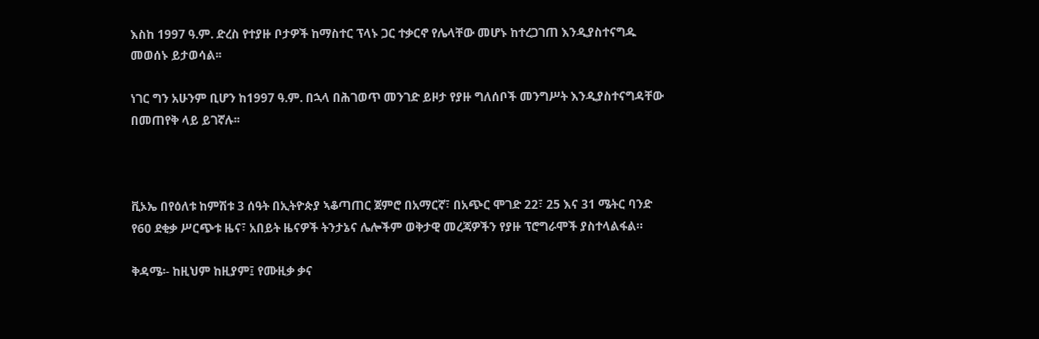እስከ 1997 ዓ.ም. ድረስ የተያዙ ቦታዎች ከማስተር ፕላኑ ጋር ተቃርኖ የሌላቸው መሆኑ ከተረጋገጠ እንዲያስተናግዱ መወሰኑ ይታወሳል፡፡

ነገር ግን አሁንም ቢሆን ከ1997 ዓ.ም. በኋላ በሕገወጥ መንገድ ይዞታ የያዙ ግለሰቦች መንግሥት እንዲያስተናግዳቸው በመጠየቅ ላይ ይገኛሉ፡፡



ቪኦኤ በየዕለቱ ከምሽቱ 3 ሰዓት በኢትዮጵያ ኣቆጣጠር ጀምሮ በአማርኛ፣ በአጭር ሞገድ 22፣ 25 እና 31 ሜትር ባንድ የ60 ደቂቃ ሥርጭቱ ዜና፣ አበይት ዜናዎች ትንታኔና ሌሎችም ወቅታዊ መረጃዎችን የያዙ ፕሮግራሞች ያስተላልፋል።

ቅዳሜ፡- ከዚህም ከዚያም፤ የሙዚቃ ቃና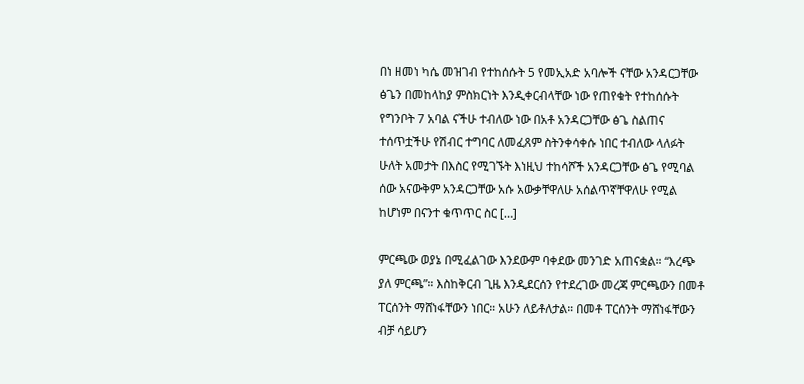በነ ዘመነ ካሴ መዝገብ የተከሰሱት 5 የመኢአድ አባሎች ናቸው አንዳርጋቸው ፅጌን በመከላከያ ምስክርነት እንዲቀርብላቸው ነው የጠየቁት የተከሰሱት የግንቦት 7 አባል ናችሁ ተብለው ነው በአቶ አንዳርጋቸው ፅጌ ስልጠና ተሰጥቷችሁ የሽብር ተግባር ለመፈጸም ስትንቀሳቀሱ ነበር ተብለው ላለፉት ሁለት አመታት በእስር የሚገኙት እነዚህ ተከሳሾች አንዳርጋቸው ፅጌ የሚባል ሰው አናውቅም አንዳርጋቸው አሱ አውቃቸዋለሁ አሰልጥኛቸዋለሁ የሚል ከሆነም በናንተ ቁጥጥር ስር […]

ምርጫው ወያኔ በሚፈልገው እንደውም ባቀደው መንገድ አጠናቋል። “እረጭ ያለ ምርጫ”። እስከቅርብ ጊዜ እንዲደርሰን የተደረገው መረጃ ምርጫውን በመቶ ፐርሰንት ማሸነፋቸውን ነበር። አሁን ለይቶለታል። በመቶ ፐርሰንት ማሸነፋቸውን ብቻ ሳይሆን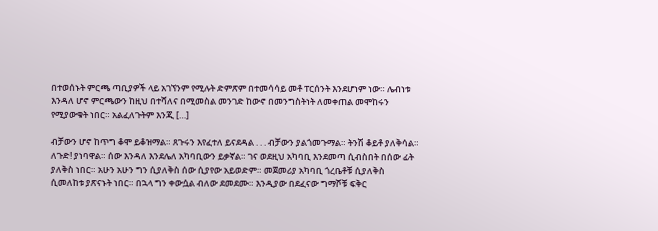በተወሰኑት ምርጫ ጣቢያዎች ላይ አገኘንም የሚሉት ድምጽም በተመሳሳይ መቶ ፐርሰንት እንደሆነም ነው። ሌብነቱ እንዳለ ሆኖ ምርጫውን ከዚህ በተሻለና በሚመስል መንገድ ከውኖ በመንግስትነት ለመቀጠል መሞከሩን የሚያውቁት ነበር። አልፈለጉትም እንጂ […]

ብቻውን ሆኖ ከጥግ ቆሞ ይቆዝማል። ጸጉሩን እየፈተለ ይናደዳል . . . ብቻውን ያልጎመጉማል። ትንሽ ቆይቶ ያለቅሳል። ለጉድ! ያነባዋል። ሰው እንዳለ እንደሌለ አካባቢውን ይቃኛል። ገና ወደዚህ አካባቢ እንደመጣ ሲብስበት በሰው ፊት ያለቅስ ነበር። አሁን አሁን ግን ሲያለቅስ ሰው ሲያየው አይወድም። መጀመሪያ አካባቢ ጎረቤቶቹ ሲያለቅስ ሲመለከቱ ያጽናኑት ነበር። በኋላ ግን ቀውሷል ብለው ደመደሙ። እንዲያው በደፈናው ግማሾቹ ፍቅር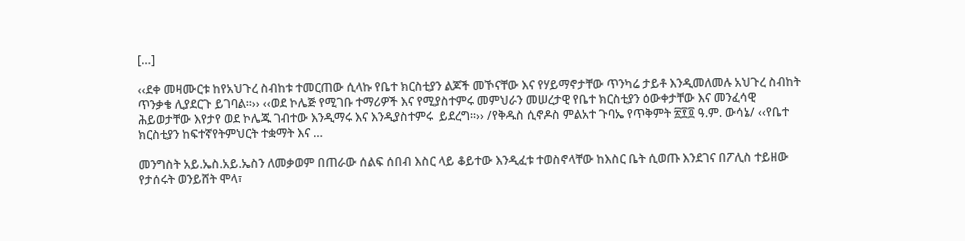[…]

‹‹ደቀ መዛሙርቱ ከየአህጉረ ስብከቱ ተመርጠው ሲላኩ የቤተ ክርስቲያን ልጆች መኾናቸው እና የሃይማኖታቸው ጥንካሬ ታይቶ እንዲመለመሉ አህጉረ ስብከት ጥንቃቄ ሊያደርጉ ይገባል፡፡›› ‹‹ወደ ኮሌጅ የሚገቡ ተማሪዎች እና የሚያስተምሩ መምህራን መሠረታዊ የቤተ ክርስቲያን ዕውቀታቸው እና መንፈሳዊ ሕይወታቸው እየታየ ወደ ኮሌጁ ገብተው እንዲማሩ እና እንዲያስተምሩ  ይደረግ፡፡›› /የቅዱስ ሲኖዶስ ምልአተ ጉባኤ የጥቅምት ፳፻፬ ዓ.ም. ውሳኔ/ ‹‹የቤተ ክርስቲያን ከፍተኛየትምህርት ተቋማት እና …

መንግስት አይ.ኤስ.አይ.ኤስን ለመቃወም በጠራው ሰልፍ ሰበብ እስር ላይ ቆይተው እንዲፈቱ ተወስኖላቸው ከእስር ቤት ሲወጡ እንደገና በፖሊስ ተይዘው የታሰሩት ወንይሸት ሞላ፣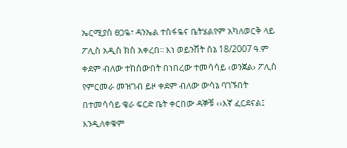ኤርሚያስ ፀጋዬ፣ ዳንኤል ተስፋዬና ቤትሄልየም አካለወርቅ ላይ ፖሊስ አዲስ ክስ አቀረበ፡፡ እነ ወይንሸት ሰኔ 18/2007 ዓ.ም ቀደም ብለው ተከሰውበት በነበረው ተመሳሳይ ‹ወንጀል› ፖሊስ የምርመራ መዝገብ ይዞ ቀደም ብለው ውሳኔ ባገኙበት በተመሳሳይ ቄራ ፍርድ ቤት ቀርበው ዳኞቹ ‹‹እኛ ፈርደናል፤ እንዲለቀቁም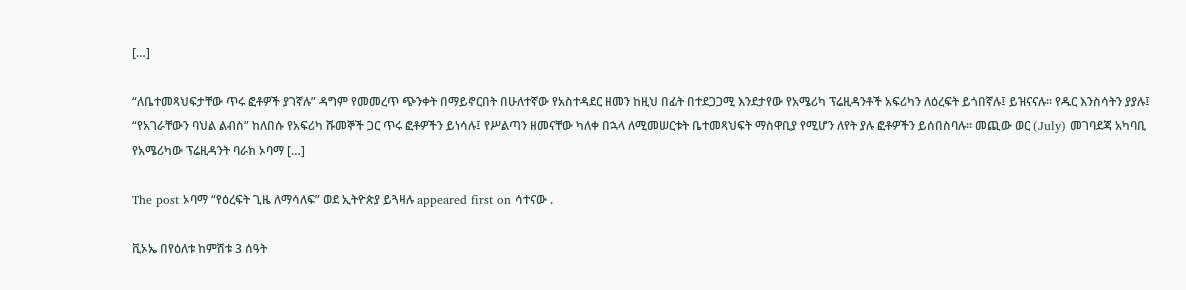[…]

“ለቤተመጻህፍታቸው ጥሩ ፎቶዎች ያገኛሉ” ዳግም የመመረጥ ጭንቀት በማይኖርበት በሁለተኛው የአስተዳደር ዘመን ከዚህ በፊት በተደጋጋሚ እንደታየው የአሜሪካ ፕሬዚዳንቶች አፍሪካን ለዕረፍት ይጎበኛሉ፤ ይዝናናሉ፡፡ የዱር እንስሳትን ያያሉ፤ “የአገራቸውን ባህል ልብስ” ከለበሱ የአፍሪካ ሹመኞች ጋር ጥሩ ፎቶዎችን ይነሳሉ፤ የሥልጣን ዘመናቸው ካለቀ በኋላ ለሚመሠርቱት ቤተመጻህፍት ማስዋቢያ የሚሆን ለየት ያሉ ፎቶዎችን ይሰበስባሉ፡፡ መጪው ወር (July) መገባደጃ አካባቢ የአሜሪካው ፕሬዚዳንት ባራክ ኦባማ […]

The post ኦባማ “የዕረፍት ጊዜ ለማሳለፍ” ወደ ኢትዮጵያ ይጓዛሉ appeared first on ሳተናው .

ቪኦኤ በየዕለቱ ከምሽቱ 3 ሰዓት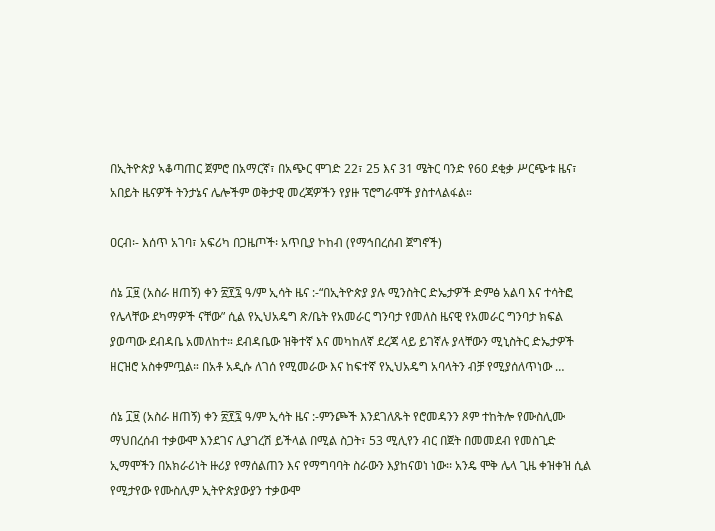በኢትዮጵያ ኣቆጣጠር ጀምሮ በአማርኛ፣ በአጭር ሞገድ 22፣ 25 እና 31 ሜትር ባንድ የ60 ደቂቃ ሥርጭቱ ዜና፣ አበይት ዜናዎች ትንታኔና ሌሎችም ወቅታዊ መረጃዎችን የያዙ ፕሮግራሞች ያስተላልፋል።

ዐርብ፡- እሰጥ አገባ፣ አፍሪካ በጋዜጦች፡ አጥቢያ ኮከብ (የማኅበረሰብ ጀግኖች)

ሰኔ ፲፱ (አስራ ዘጠኝ) ቀን ፳፻፯ ዓ/ም ኢሳት ዜና :-“በኢትዮጵያ ያሉ ሚንስትር ድኤታዎች ድምፅ አልባ እና ተሳትፎ የሌላቸው ደካማዎች ናቸው” ሲል የኢህአዴግ ጽ/ቤት የአመራር ግንባታ የመለስ ዜናዊ የአመራር ግንባታ ክፍል ያወጣው ደብዳቤ አመለከተ። ደብዳቤው ዝቅተኛ እና መካከለኛ ደረጃ ላይ ይገኛሉ ያላቸውን ሚኒስትር ድኤታዎች ዘርዝሮ አስቀምጧል። በአቶ አዲሱ ለገሰ የሚመራው እና ከፍተኛ የኢህአዴግ አባላትን ብቻ የሚያሰለጥነው …

ሰኔ ፲፱ (አስራ ዘጠኝ) ቀን ፳፻፯ ዓ/ም ኢሳት ዜና :-ምንጮች እንደገለጹት የሮመዳንን ጾም ተከትሎ የሙስሊሙ ማህበረሰብ ተቃውሞ እንደገና ሊያገረሽ ይችላል በሚል ስጋት፣ 53 ሚሊየን ብር በጀት በመመደብ የመስጊድ ኢማሞችን በአክራሪነት ዙሪያ የማሰልጠን እና የማግባባት ስራውን እያከናወነ ነው፡፡ አንዴ ሞቅ ሌላ ጊዜ ቀዝቀዝ ሲል የሚታየው የሙስሊም ኢትዮጵያውያን ተቃውሞ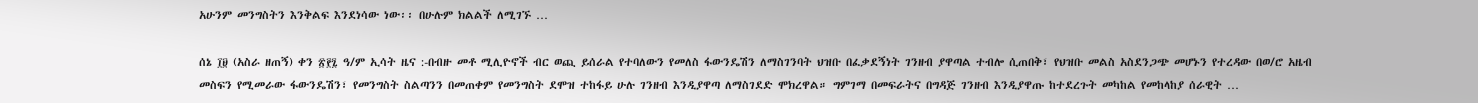አሁንም መንግስትን እንቅልፍ እንደነሳው ነው፡፡ በሁሉም ክልልች ለሚገኙ …

ሰኔ ፲፱ (አስራ ዘጠኝ) ቀን ፳፻፯ ዓ/ም ኢሳት ዜና :-በብዙ መቶ ሚሊዮኖች ብር ወጪ ይሰራል የተባለውን የመለስ ፋውንዴሽን ለማስገንባት ህዝቡ በፈቃደኝነት ገንዘብ ያዋጣል ተብሎ ሲጠበቅ፣ የህዝቡ መልስ አስደንጋጭ መሆኑን የተረዳው በወ/ሮ አዜብ መስፍን የሚመራው ፋውንዴሽን፣ የመንግስት ስልጣንን በመጠቀም የመንግስት ደሞዝ ተከፋይ ሁሉ ገንዘብ እንዲያዋጣ ለማስገደድ ሞክረዋል። ግምገማ በመፍራትና በግዳጅ ገንዘብ እንዲያዋጡ ከተደረጉት መካከል የመከላከያ ሰራዊት …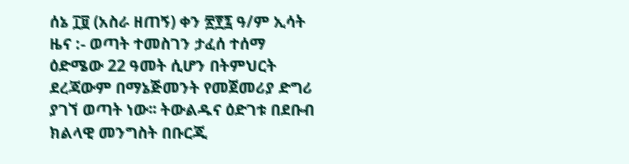ሰኔ ፲፱ (አስራ ዘጠኝ) ቀን ፳፻፯ ዓ/ም ኢሳት ዜና :- ወጣት ተመስገን ታፈሰ ተሰማ ዕድሜው 22 ዓመት ሲሆን በትምህርት ደረጃውም በማኔጅመንት የመጀመሪያ ድግሪ ያገኘ ወጣት ነው፡፡ ትውልዱና ዕድገቱ በደቡብ ክልላዊ መንግስት በቡርጂ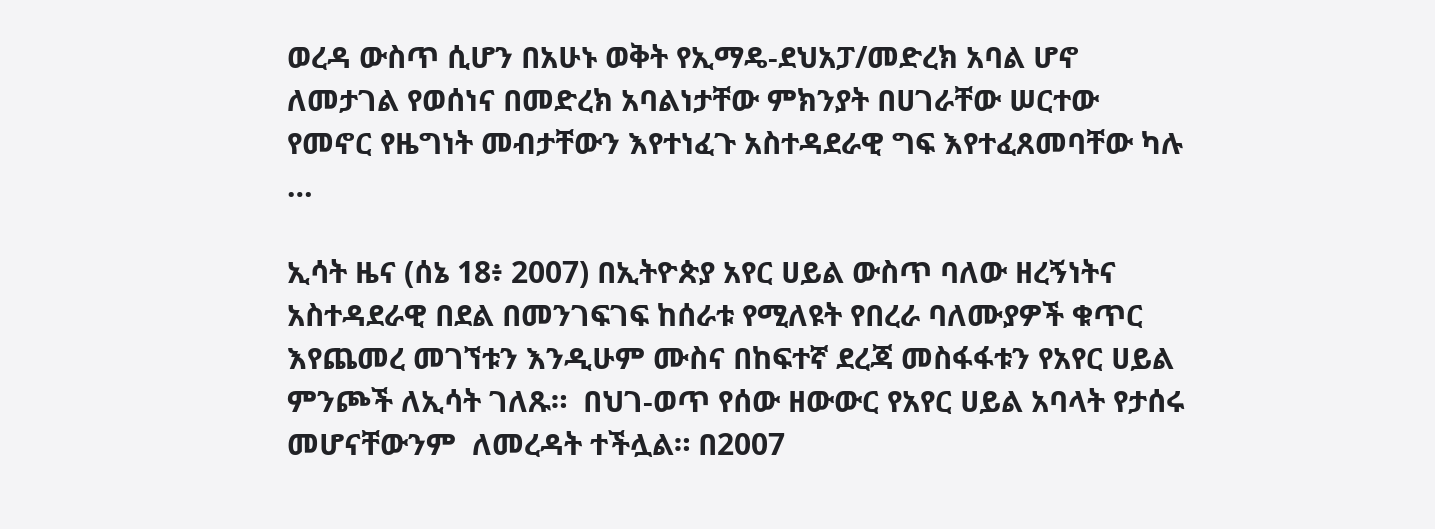ወረዳ ውስጥ ሲሆን በአሁኑ ወቅት የኢማዴ-ደህአፓ/መድረክ አባል ሆኖ ለመታገል የወሰነና በመድረክ አባልነታቸው ምክንያት በሀገራቸው ሠርተው የመኖር የዜግነት መብታቸውን እየተነፈጉ አስተዳደራዊ ግፍ እየተፈጸመባቸው ካሉ …

ኢሳት ዜና (ሰኔ 18፥ 2007) በኢትዮጵያ አየር ሀይል ውስጥ ባለው ዘረኝነትና አስተዳደራዊ በደል በመንገፍገፍ ከሰራቱ የሚለዩት የበረራ ባለሙያዎች ቁጥር እየጨመረ መገኘቱን እንዲሁም ሙስና በከፍተኛ ደረጃ መስፋፋቱን የአየር ሀይል ምንጮች ለኢሳት ገለጹ።  በህገ-ወጥ የሰው ዘውውር የአየር ሀይል አባላት የታሰሩ መሆናቸውንም  ለመረዳት ተችሏል። በ2007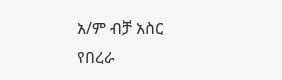አ/ም ብቻ አስር የበረራ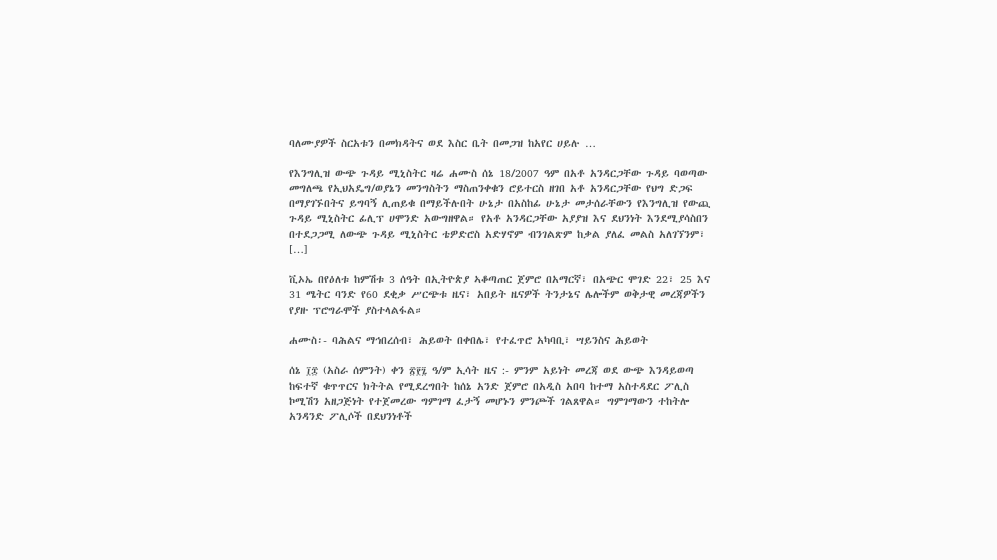ባለሙያዎች ስርአቱን በመክዳትና ወደ እስር ቤት በመጋዝ ከአየር ሀይሉ …

የእንግሊዝ ውጭ ጉዳይ ሚኒስትር ዛሬ ሐሙስ ሰኔ 18/2007 ዓም በአቶ አንዳርጋቸው ጉዳይ ባወጣው መግለጫ የኢህአዴግ/ወያኔን መንግስትን ማስጠንቀቁን ሮይተርስ ዘገበ አቶ አንዳርጋቸው የህግ ድጋፍ በማያገኙበትና ይግባኝ ሊጠይቁ በማይችሉበት ሁኔታ በአስከፊ ሁኔታ መታሰራቸውን የእንግሊዝ የውጪ ጉዳይ ሚኒስትር ፊሊፕ ሀሞንድ አውግዘዋል። የአቶ አንዳርጋቸው አያያዝ እና ደህንነት እንደሚያሳስበን በተደጋጋሚ ለውጭ ጉዳይ ሚኒስትር ቴዎድሮስ አድሃኖም ብንገልጽም ከቃል ያለፈ መልስ አለገኘንም፣ […]

ቪኦኤ በየዕለቱ ከምሽቱ 3 ሰዓት በኢትዮጵያ ኣቆጣጠር ጀምሮ በአማርኛ፣ በአጭር ሞገድ 22፣ 25 እና 31 ሜትር ባንድ የ60 ደቂቃ ሥርጭቱ ዜና፣ አበይት ዜናዎች ትንታኔና ሌሎችም ወቅታዊ መረጃዎችን የያዙ ፕሮግራሞች ያስተላልፋል።

ሐሙስ፡- ባሕልና ማኅበረሰብ፣ ሕይወት በቀበሌ፣ የተፈጥሮ አካባቢ፣ ሣይንስና ሕይወት

ሰኔ ፲፰ (አስራ ሰምንት) ቀን ፳፻፯ ዓ/ም ኢሳት ዜና :- ምንም አይነት መረጃ ወደ ውጭ እንዳይወጣ ከፍተኛ ቁጥጥርና ክትትል የሚደረግበት ከሰኔ አንድ ጀምሮ በአዲስ አበባ ከተማ አስተዳደር ፖሊስ ኮሚሽን አዘጋጅነት የተጀመረው ግምገማ ፈታኝ መሆኑን ምንጮች ገልጸዋል። ግምገማውን ተከትሎ አንዳንድ ፖሊሶች በደህንነቶች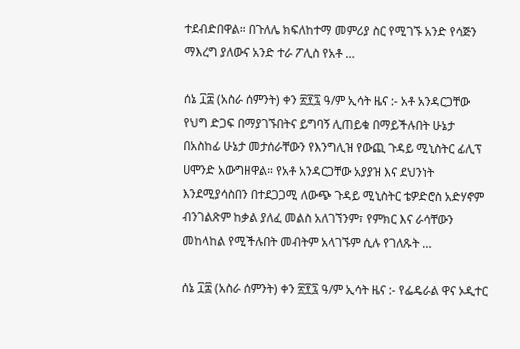ተደብድበዋል። በጉለሌ ክፍለከተማ መምሪያ ስር የሚገኙ አንድ የሳጅን ማእረግ ያለውና አንድ ተራ ፖሊስ የአቶ …

ሰኔ ፲፰ (አስራ ሰምንት) ቀን ፳፻፯ ዓ/ም ኢሳት ዜና :- አቶ አንዳርጋቸው የህግ ድጋፍ በማያገኙበትና ይግባኝ ሊጠይቁ በማይችሉበት ሁኔታ በአስከፊ ሁኔታ መታሰራቸውን የእንግሊዝ የውጪ ጉዳይ ሚኒስትር ፊሊፕ ሀሞንድ አውግዘዋል። የአቶ አንዳርጋቸው አያያዝ እና ደህንነት እንደሚያሳስበን በተደጋጋሚ ለውጭ ጉዳይ ሚኒስትር ቴዎድሮስ አድሃኖም ብንገልጽም ከቃል ያለፈ መልስ አለገኘንም፣ የምክር እና ራሳቸውን መከላከል የሚችሉበት መብትም አላገኙም ሲሉ የገለጹት …

ሰኔ ፲፰ (አስራ ሰምንት) ቀን ፳፻፯ ዓ/ም ኢሳት ዜና :- የፌዴራል ዋና ኦዲተር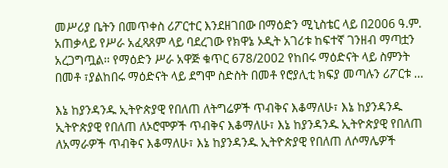መሥሪያ ቤትን በመጥቀስ ሪፖርተር እንደዘገበው በማዕድን ሚኒስቴር ላይ በ2006 ዓ.ም. አጠቃላይ የሥራ አፈጻጸም ላይ ባደረገው የክዋኔ ኦዲት አገሪቱ ከፍተኛ ገንዘብ ማጣቷን አረጋግጧል፡፡ የማዕድን ሥራ አዋጅ ቁጥር 678/2002 የከበሩ ማዕድናት ላይ ስምንት በመቶ ፣ያልከበሩ ማዕድናት ላይ ደግሞ ስድስት በመቶ የሮያሊቲ ክፍያ መጣሉን ሪፖርቱ …

እኔ ከያንዳንዱ ኢትዮጵያዊ የበለጠ ለትግሬዎች ጥብቅና እቆማለሁ፣ እኔ ከያንዳንዱ ኢትዮጵያዊ የበለጠ ለኦሮሞዎች ጥብቅና እቆማለሁ፣ እኔ ከያንዳንዱ ኢትዮጵያዊ የበለጠ ለአማራዎች ጥብቅና እቆማለሁ፣ እኔ ከያንዳንዱ ኢትዮጵያዊ የበለጠ ለሶማሌዎች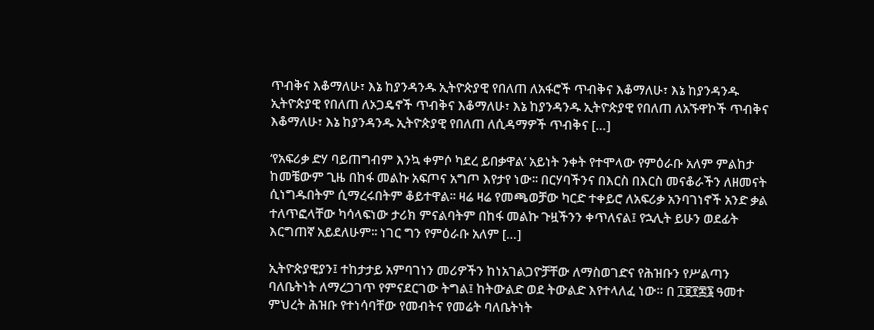ጥብቅና እቆማለሁ፣ እኔ ከያንዳንዱ ኢትዮጵያዊ የበለጠ ለአፋሮች ጥብቅና እቆማለሁ፣ እኔ ከያንዳንዱ ኢትዮጵያዊ የበለጠ ለኦጋዴኖች ጥብቅና እቆማለሁ፣ እኔ ከያንዳንዱ ኢትዮጵያዊ የበለጠ ለአኙዋኮች ጥብቅና እቆማለሁ፣ እኔ ከያንዳንዱ ኢትዮጵያዊ የበለጠ ለሲዳማዎች ጥብቅና […]

‘የአፍሪቃ ድሃ ባይጠግብም እንኳ ቀምሶ ካደረ ይበቃዋል’ አይነት ንቀት የተሞላው የምዕራቡ አለም ምልከታ ከመቼውም ጊዜ በከፋ መልኩ አፍጦና አግጦ እየታየ ነው፡፡ በርሃባችንና በእርስ በእርስ መናቆራችን ለዘመናት ሲነግዱበትም ሲማረሩበትም ቆይተዋል፡፡ ዛሬ ዛሬ የመጫወቻው ካርድ ተቀይሮ ለአፍሪቃ አንባገነኖች አንድ ቃል ተለጥፎላቸው ካሳላፍነው ታሪክ ምናልባትም በከፋ መልኩ ጉዟችንን ቀጥለናል፤ የኋሊት ይሁን ወደፊት እርግጠኛ አይደለሁም፡፡ ነገር ግን የምዕራቡ አለም […]

ኢትዮጵያዊያን፤ ተከታታይ አምባገነን መሪዎችን ከነአገልጋዮቻቸው ለማስወገድና የሕዝቡን የሥልጣን ባለቤትነት ለማረጋገጥ የምናደርገው ትግል፤ ከትውልድ ወደ ትውልድ እየተላለፈ ነው። በ ፲፱፻፷፮ ዓመተ ምህረት ሕዝቡ የተነሳባቸው የመብትና የመሬት ባለቤትነት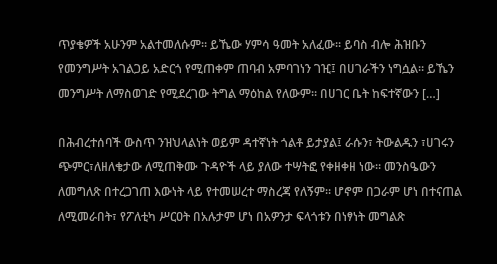ጥያቄዎች አሁንም አልተመለሱም። ይኼው ሃምሳ ዓመት አለፈው። ይባስ ብሎ ሕዝቡን የመንግሥት አገልጋይ አድርጎ የሚጠቀም ጠባብ አምባገነን ገዢ፤ በሀገራችን ነግሷል። ይኼን መንግሥት ለማስወገድ የሚደረገው ትግል ማዕከል የለውም። በሀገር ቤት ከፍተኛውን […]

በሕብረተሰባች ውስጥ ንዝህላልነት ወይም ዳተኛነት ጎልቶ ይታያል፤ ራሱን፣ ትውልዱን ፣ሀገሩን ጭምር፣ለዘለቄታው ለሚጠቅሙ ጉዳዮች ላይ ያለው ተሣትፎ የቀዘቀዘ ነው። መንስዔውን ለመግለጽ በተረጋገጠ እውነት ላይ የተመሠረተ ማስረጃ የለኝም። ሆኖም በጋራም ሆነ በተናጠል ለሚመራበት፣ የፖለቲካ ሥርዐት በአሉታም ሆነ በአዎንታ ፍላጎቱን በነፃነት መግልጽ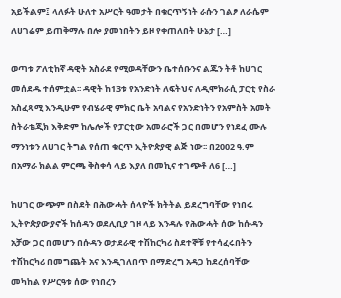አይችልም፤ ላለፉት ሁለተ አሥርት ዓመታት በቁርጥኝነት ራሱን ገልፆ ለራሴም ለሀገሬም ይጠቅማሉ በሎ ያመነበትን ይዞ የቀጠለበት ሁኔታ […]

ወጣቱ ፖለቲከኛ ዳዊት አስራደ የሚወዳቸውን ቤተሰቡንና ልጁን ትቶ ከሀገር መሰደዱ ተሰምቷል፡፡ ዳዊት ከ13ቱ የአንድነት ለፍትህና ለዲሞክራሲ ፓርቲ የስራ አስፈጻሚ እንዲሁም የብሄራዊ ምክር ቤት አባልና የአንድነትን የአምስት አመት ስትራቴጂክ እቅድም ከሌሎች የፓርቲው አመራሮች ጋር በመሆን የነደፈ ሙሉ ማንነቱን ለሀገር ትግል የሰጠ ቁርጥ ኢትዮጵያዊ ልጅ ነው፡፡ በ2002 ዓ.ም በአማራ ክልል ምርጫ ቅስቀሳ ላይ እያለ በመኪና ተገጭቶ ለ6 […]

ከሀገር ውጭም በስደት በሕውሓት ሰላዮች ክትትል ይደረግባቸው የነበሩ ኢትዮጵያውያኖች ከሰዳን ወደሊቢያ ገዞ ላይ እንዳሉ የሕውሓት ሰው ከሱዳን አቻው ጋር በመሆን በሱዳን ወታደራዊ ተሽከርካሪ ስደተኞቹ የተሳፈሩበትን ተሽከርካሪ በመግጨት አና እንዲገለበጥ በማድረግ አዳጋ ከደረሰባቸው መካከል የሥርዓቱ ሰው የነበረን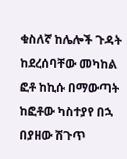ቁስለኛ ከሌሎች ጉዳት ከደረሰባቸው መካከል ፎቶ ከኪሱ በማውጣት ከፎቶው ካስተያየ በኋ በያዘው ሽጉጥ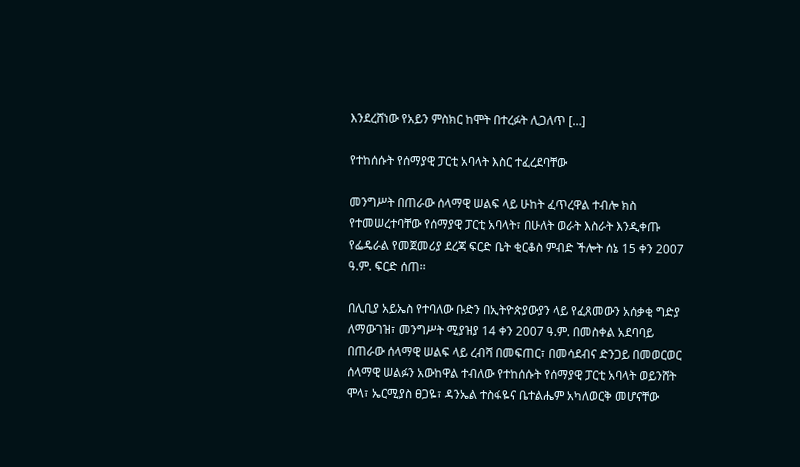እንደረሸነው የአይን ምስክር ከሞት በተረፉት ሊጋለጥ […]

የተከሰሱት የሰማያዊ ፓርቲ አባላት እስር ተፈረደባቸው

መንግሥት በጠራው ሰላማዊ ሠልፍ ላይ ሁከት ፈጥረዋል ተብሎ ክስ የተመሠረተባቸው የሰማያዊ ፓርቲ አባላት፣ በሁለት ወራት እስራት እንዲቀጡ የፌዴራል የመጀመሪያ ደረጃ ፍርድ ቤት ቂርቆስ ምብድ ችሎት ሰኔ 15 ቀን 2007 ዓ.ም. ፍርድ ሰጠ፡፡

በሊቢያ አይኤስ የተባለው ቡድን በኢትዮጵያውያን ላይ የፈጸመውን አሰቃቂ ግድያ ለማውገዝ፣ መንግሥት ሚያዝያ 14 ቀን 2007 ዓ.ም. በመስቀል አደባባይ በጠራው ሰላማዊ ሠልፍ ላይ ረብሻ በመፍጠር፣ በመሳደብና ድንጋይ በመወርወር ሰላማዊ ሠልፉን አውከዋል ተብለው የተከሰሱት የሰማያዊ ፓርቲ አባላት ወይንሸት ሞላ፣ ኤርሚያስ ፀጋዬ፣ ዳንኤል ተስፋዬና ቤተልሔም አካለወርቅ መሆናቸው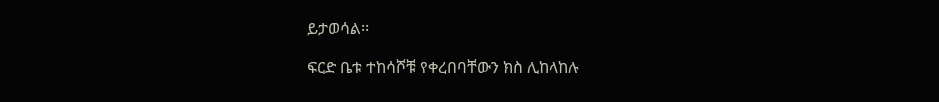ይታወሳል፡፡

ፍርድ ቤቱ ተከሳሾቹ የቀረበባቸውን ክስ ሊከላከሉ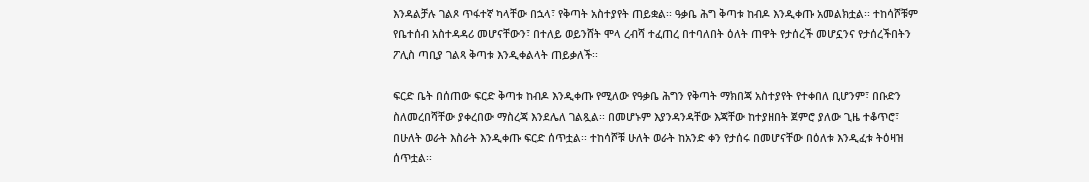እንዳልቻሉ ገልጾ ጥፋተኛ ካላቸው በኋላ፣ የቅጣት አስተያየት ጠይቋል፡፡ ዓቃቤ ሕግ ቅጣቱ ከብዶ እንዲቀጡ አመልክቷል፡፡ ተከሳሾቹም የቤተሰብ አስተዳዳሪ መሆናቸውን፣ በተለይ ወይንሸት ሞላ ረብሻ ተፈጠረ በተባለበት ዕለት ጠዋት የታሰረች መሆኗንና የታሰረችበትን ፖሊስ ጣቢያ ገልጻ ቅጣቱ እንዲቀልላት ጠይቃለች፡፡

ፍርድ ቤት በሰጠው ፍርድ ቅጣቱ ከብዶ እንዲቀጡ የሚለው የዓቃቤ ሕግን የቅጣት ማክበጃ አስተያየት የተቀበለ ቢሆንም፣ በቡድን ስለመረበሻቸው ያቀረበው ማስረጃ እንደሌለ ገልጿል፡፡ በመሆኑም እያንዳንዳቸው እጃቸው ከተያዘበት ጀምሮ ያለው ጊዜ ተቆጥሮ፣ በሁለት ወራት እስራት እንዲቀጡ ፍርድ ሰጥቷል፡፡ ተከሳሾቹ ሁለት ወራት ከአንድ ቀን የታሰሩ በመሆናቸው በዕለቱ እንዲፈቱ ትዕዛዝ ሰጥቷል፡፡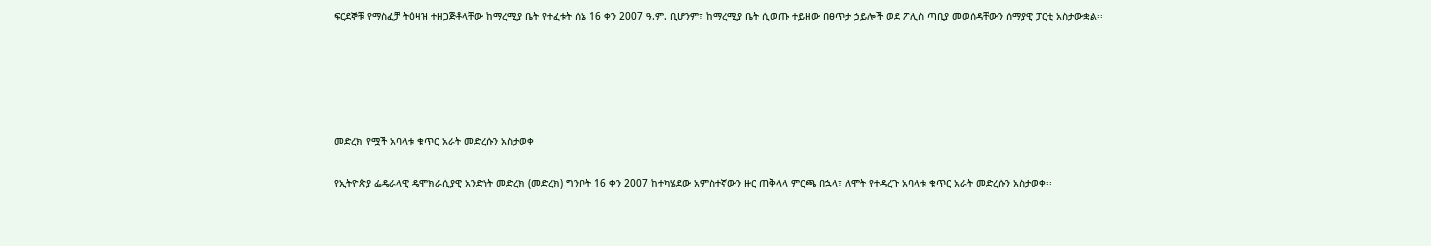ፍርደኞቹ የማስፈቻ ትዕዛዝ ተዘጋጅቶላቸው ከማረሚያ ቤት የተፈቱት ሰኔ 16 ቀን 2007 ዓ.ም. ቢሆንም፣ ከማረሚያ ቤት ሲወጡ ተይዘው በፀጥታ ኃይሎች ወደ ፖሊስ ጣቢያ መወሰዳቸውን ሰማያዊ ፓርቲ አስታውቋል፡፡





መድረክ የሟች አባላቱ ቁጥር አራት መድረሱን አስታወቀ

የኢትዮጵያ ፌዴራላዊ ዴሞክራሲያዊ አንድነት መድረክ (መድረክ) ግንቦት 16 ቀን 2007 ከተካሄደው አምስተኛውን ዙር ጠቅላላ ምርጫ በኋላ፣ ለሞት የተዳረጉ አባላቱ ቁጥር አራት መድረሱን አስታወቀ፡፡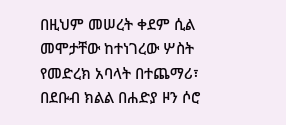በዚህም መሠረት ቀደም ሲል መሞታቸው ከተነገረው ሦስት የመድረክ አባላት በተጨማሪ፣ በደቡብ ክልል በሐድያ ዞን ሶሮ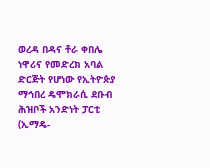ወረዳ በዳና ቶራ ቀበሌ ነዋሪና የመድረክ አባል ድርጅት የሆነው የኢትዮጵያ ማኅበረ ዴሞክራሲ ደቡብ ሕዝቦች አንድነት ፓርቲ (ኢማዴ-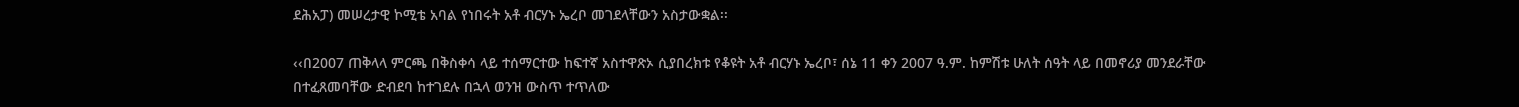ደሕአፓ) መሠረታዊ ኮሚቴ አባል የነበሩት አቶ ብርሃኑ ኤረቦ መገደላቸውን አስታውቋል፡፡

‹‹በ2007 ጠቅላላ ምርጫ በቅስቀሳ ላይ ተሰማርተው ከፍተኛ አስተዋጽኦ ሲያበረክቱ የቆዩት አቶ ብርሃኑ ኤረቦ፣ ሰኔ 11 ቀን 2007 ዓ.ም. ከምሽቱ ሁለት ሰዓት ላይ በመኖሪያ መንደራቸው በተፈጸመባቸው ድብደባ ከተገደሉ በኋላ ወንዝ ውስጥ ተጥለው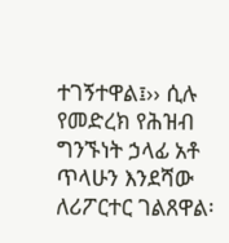ተገኝተዋል፤›› ሲሉ የመድረክ የሕዝብ ግንኙነት ኃላፊ አቶ ጥላሁን እንደሻው ለሪፖርተር ገልጸዋል፡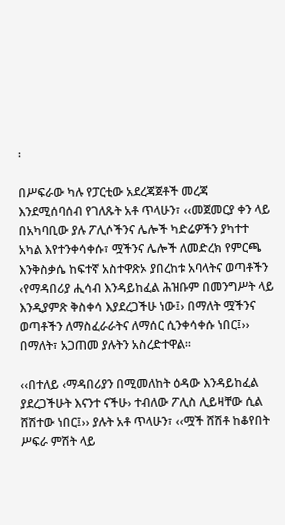፡

በሥፍራው ካሉ የፓርቲው አደረጃጀቶች መረጃ እንደሚሰባሰብ የገለጹት አቶ ጥላሁን፣ ‹‹መጀመርያ ቀን ላይ በአካባቢው ያሉ ፖሊሶችንና ሌሎች ካድሬዎችን ያካተተ አካል እየተንቀሳቀሱ፣ ሟችንና ሌሎች ለመድረክ የምርጫ እንቅስቃሴ ከፍተኛ አስተዋጽኦ ያበረከቱ አባላትና ወጣቶችን ‹የማዳበሪያ ሒሳብ እንዳይከፈል ሕዝቡም በመንግሥት ላይ እንዲያምጽ ቅስቀሳ እያደረጋችሁ ነው፤› በማለት ሟችንና ወጣቶችን ለማስፈራራትና ለማሰር ሲንቀሳቀሱ ነበር፤›› በማለት፣ አጋጠመ ያሉትን አስረድተዋል፡፡

‹‹በተለይ ‹ማዳበሪያን በሚመለከት ዕዳው እንዳይከፈል ያደረጋችሁት እናንተ ናችሁ› ተብለው ፖሊስ ሊይዛቸው ሲል ሸሽተው ነበር፤›› ያሉት አቶ ጥላሁን፣ ‹‹ሟች ሸሽቶ ከቆየበት ሥፍራ ምሽት ላይ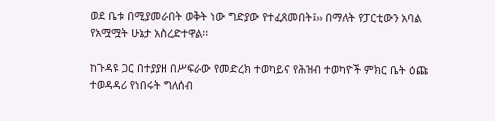ወደ ቤቱ በሚያመራበት ወቅት ነው ግድያው የተፈጸመበት፤›› በማለት የፓርቲውን አባል የአሟሟት ሁኔታ አስረድተዋል፡፡

ከጉዳዩ ጋር በተያያዘ በሥፍራው የመድረክ ተወካይና የሕዝብ ተወካዮች ምክር ቤት ዕጩ ተወዳዳሪ የነበሩት ግለሰብ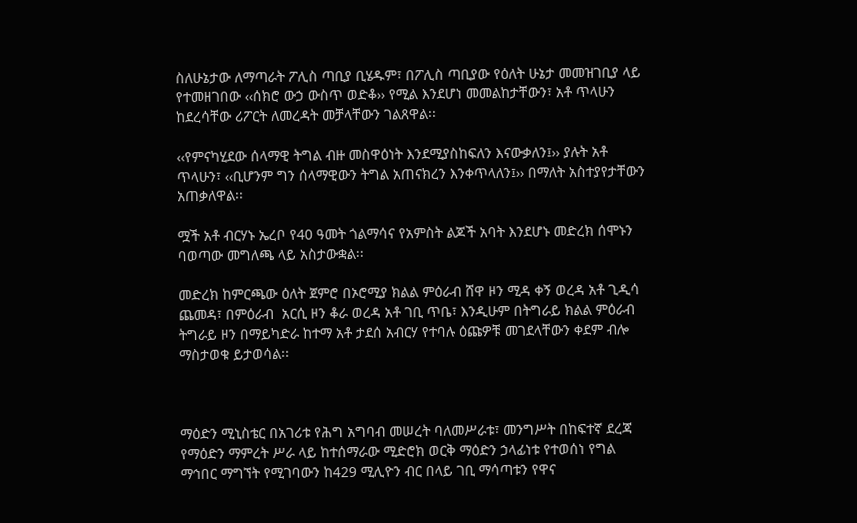ስለሁኔታው ለማጣራት ፖሊስ ጣቢያ ቢሄዱም፣ በፖሊስ ጣቢያው የዕለት ሁኔታ መመዝገቢያ ላይ የተመዘገበው ‹‹ሰክሮ ውኃ ውስጥ ወድቆ›› የሚል እንደሆነ መመልከታቸውን፣ አቶ ጥላሁን ከደረሳቸው ሪፖርት ለመረዳት መቻላቸውን ገልጸዋል፡፡

‹‹የምናካሂደው ሰላማዊ ትግል ብዙ መስዋዕነት እንደሚያስከፍለን እናውቃለን፤›› ያሉት አቶ ጥላሁን፣ ‹‹ቢሆንም ግን ሰላማዊውን ትግል አጠናክረን እንቀጥላለን፤›› በማለት አስተያየታቸውን አጠቃለዋል፡፡

ሟች አቶ ብርሃኑ ኤረቦ የ40 ዓመት ጎልማሳና የአምስት ልጆች አባት እንደሆኑ መድረክ ሰሞኑን ባወጣው መግለጫ ላይ አስታውቋል፡፡

መድረክ ከምርጫው ዕለት ጀምሮ በኦሮሚያ ክልል ምዕራብ ሸዋ ዞን ሚዳ ቀኝ ወረዳ አቶ ጊዲሳ ጨመዳ፣ በምዕራብ  አርሲ ዞን ቆራ ወረዳ አቶ ገቢ ጥቤ፣ እንዲሁም በትግራይ ክልል ምዕራብ ትግራይ ዞን በማይካድራ ከተማ አቶ ታደሰ አብርሃ የተባሉ ዕጩዎቹ መገደላቸውን ቀደም ብሎ ማስታወቁ ይታወሳል፡፡



ማዕድን ሚኒስቴር በአገሪቱ የሕግ አግባብ መሠረት ባለመሥራቱ፣ መንግሥት በከፍተኛ ደረጃ የማዕድን ማምረት ሥራ ላይ ከተሰማራው ሚድሮክ ወርቅ ማዕድን ኃላፊነቱ የተወሰነ የግል ማኅበር ማግኘት የሚገባውን ከ429 ሚሊዮን ብር በላይ ገቢ ማሳጣቱን የዋና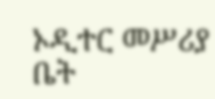ኦዲተር መሥሪያ ቤት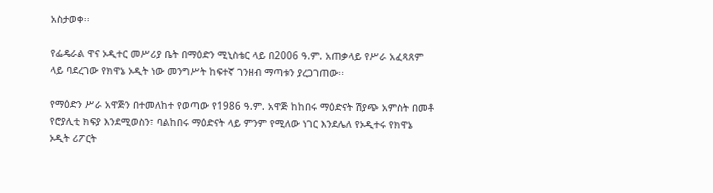አስታወቀ፡፡

የፌዴራል ዋና ኦዲተር መሥሪያ ቤት በማዕድን ሚኒስቴር ላይ በ2006 ዓ.ም. አጠቃላይ የሥራ አፈጻጸም ላይ ባደረገው የክዋኔ ኦዲት ነው መንግሥት ከፍተኛ ገንዘብ ማጣቱን ያረጋገጠው፡፡

የማዕድን ሥራ አዋጅን በተመለከተ የወጣው የ1986 ዓ.ም. አዋጅ ከከበሩ ማዕድናት ሽያጭ አምስት በመቶ የሮያሊቲ ክፍያ እንደሚወስን፣ ባልከበሩ ማዕድናት ላይ ምንም የሚለው ነገር እንደሌለ የኦዲተሩ የክዋኔ ኦዲት ሪፖርት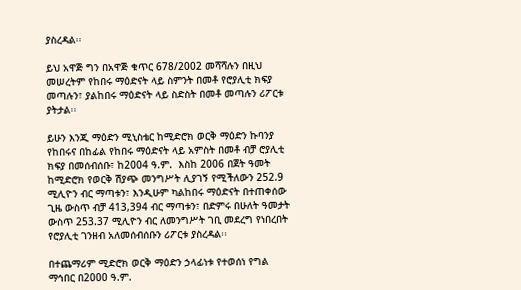ያስረዳል፡፡

ይህ አዋጅ ግን በአዋጅ ቁጥር 678/2002 መሻሻሉን በዚህ መሠረትም የከበሩ ማዕድናት ላይ ስምንት በመቶ የሮያሊቲ ክፍያ መጣሉን፣ ያልከበሩ ማዕድናት ላይ ስድስት በመቶ መጣሉን ሪፖርቱ ያትታል፡፡

ይሁን እንጂ ማዕድን ሚኒስቴር ከሚድሮክ ወርቅ ማዕድን ኩባንያ የከበሩና በከፊል የከበሩ ማዕድናት ላይ አምስት በመቶ ብቻ ሮያሊቲ ክፍያ በመሰብሰቡ፣ ከ2004 ዓ.ም.  እስከ 2006 በጀት ዓመት ከሚድሮክ የወርቅ ሽያጭ መንግሥት ሊያገኝ የሚችለውን 252.9 ሚሊዮን ብር ማጣቱን፣ እንዲሁም ካልከበሩ ማዕድናት በተጠቀሰው ጊዜ ውስጥ ብቻ 413,394 ብር ማጣቱን፣ በድምሩ በሁለት ዓመታት ውስጥ 253.37 ሚሊዮን ብር ለመንግሥት ገቢ መደረግ የነበረበት የሮያሊቲ ገንዘብ አለመሰብሰቡን ሪፖርቱ ያስረዳል፡፡

በተጨማሪም ሚድሮክ ወርቅ ማዕድን ኃላፊነቱ የተወሰነ የግል ማኅበር በ2000 ዓ.ም.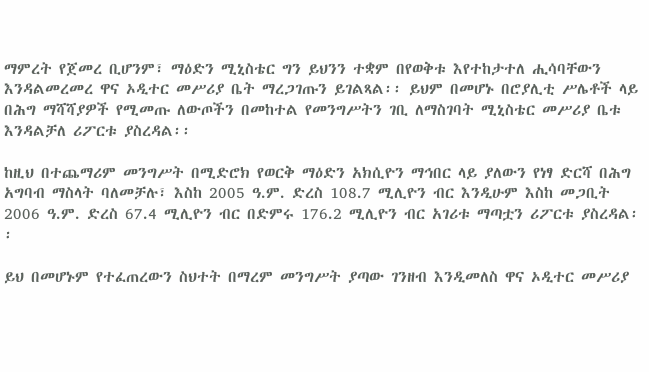ማምረት የጀመረ ቢሆንም፣ ማዕድን ሚኒስቴር ግን ይህንን ተቋም በየወቅቱ እየተከታተለ ሒሳባቸውን እንዳልመረመረ ዋና ኦዲተር መሥሪያ ቤት ማረጋገጡን ይገልጻል፡፡ ይህም በመሆኑ በሮያሊቲ ሥሌቶች ላይ በሕግ ማሻሻያዎች የሚመጡ ለውጦችን በመከተል የመንግሥትን ገቢ ለማስገባት ሚኒስቴር መሥሪያ ቤቱ እንዳልቻለ ሪፖርቱ ያስረዳል፡፡

ከዚህ በተጨማሪም መንግሥት በሚድሮክ የወርቅ ማዕድን አክሲዮን ማኅበር ላይ ያለውን የነፃ ድርሻ በሕግ አግባብ ማስላት ባለመቻሉ፣ እስከ 2005 ዓ.ም. ድረስ 108.7 ሚሊዮን ብር እንዲሁም እስከ መጋቢት 2006 ዓ.ም. ድረስ 67.4 ሚሊዮን ብር በድምሩ 176.2 ሚሊዮን ብር አገሪቱ ማጣቷን ሪፖርቱ ያስረዳል፡፡

ይህ በመሆኑም የተፈጠረውን ስህተት በማረም መንግሥት ያጣው ገንዘብ እንዲመለስ ዋና ኦዲተር መሥሪያ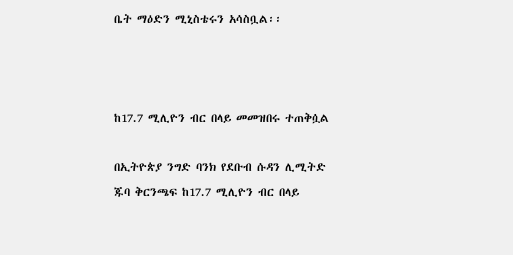ቤት ማዕድን ሚኒስቴሩን አሳስቧል፡፡



ከ17.7 ሚሊዮን ብር በላይ መመዝበሩ ተጠቅሷል

በኢትዮጵያ ንግድ ባንክ የደቡብ ሱዳን ሊሚትድ ጁባ ቅርንጫፍ ከ17.7 ሚሊዮን ብር በላይ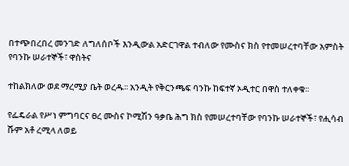በተጭበረበረ መንገድ ለግለሰቦች እንዲውል አድርገዋል ተብለው የሙስና ክስ የተመሠረተባቸው አምስት የባንኩ ሠራተኞች፣ ዋስትና

ተከልክለው ወደ ማረሚያ ቤት ወረዱ፡፡ አንዲት የቅርንጫፍ ባንኩ ከፍተኛ ኦዲተር በዋስ ተለቀቁ፡፡

የፌዴራል የሥነ ምግባርና ፀረ ሙስና ኮሚሽን ዓቃቤ ሕግ ክስ የመሠረተባቸው የባንኩ ሠራተኞች፣ የሒሳብ ሹም አቶ ረሚላ ለወይ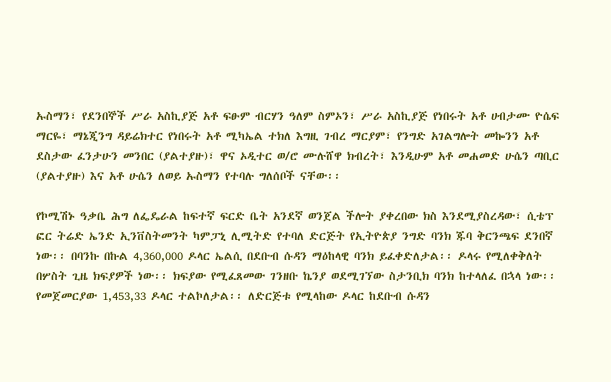ኡስማን፣ የደንበኞች ሥራ አስኪያጅ አቶ ፍፁም ብርሃን ዓለም ስምኦን፣ ሥራ አስኪያጅ የነበሩት አቶ ሀብታሙ ዮሴፍ ማርዬ፣ ማኔጂንግ ዳይሬክተር የነበሩት አቶ ሚካኤል ተክለ እግዚ ገብረ ማርያም፣ የንግድ አገልግሎት መኰንን አቶ ደስታው ፈንታሁን መንበር (ያልተያዙ)፣ ዋና ኦዲተር ወ/ሮ ሙሉሸዋ ክብረት፣ እንዲሁም አቶ መሐመድ ሁሴን ጣቢር (ያልተያዙ) እና አቶ ሁሴን ለወይ ኡስማን የተባሉ ግለሰቦች ናቸው፡፡

የኮሚሽኑ ዓቃቤ ሕግ ለፌዴራል ከፍተኛ ፍርድ ቤት አንደኛ ወንጀል ችሎት ያቀረበው ክስ እንደሚያስረዳው፣ ሲቴፕ ፎር ትሬድ ኤንድ ኢንቨስትመንት ካምፓኒ ሊሚትድ የተባለ ድርጅት የኢትዮጵያ ንግድ ባንክ ጁባ ቅርንጫፍ ደንበኛ ነው፡፡ በባንኩ በኩል 4,360,000 ዶላር ኤልሲ በደቡብ ሱዳን ማዕከላዊ ባንክ ይፈቀድለታል፡፡ ዶላሩ የሚለቀቅለት በሦስት ጊዜ ክፍያዎች ነው፡፡ ክፍያው የሚፈጸመው ገንዘቡ ኬንያ ወደሚገኘው ስታንቢክ ባንክ ከተላለፈ በኋላ ነው፡፡ የመጀመርያው 1,453,33 ዶላር ተልኮለታል፡፡ ለድርጅቱ የሚላከው ዶላር ከደቡብ ሱዳን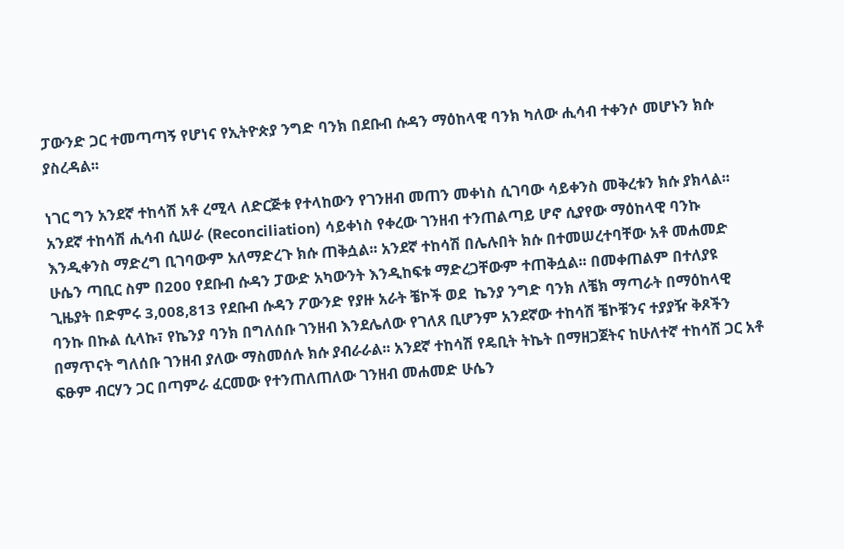ፓውንድ ጋር ተመጣጣኝ የሆነና የኢትዮጵያ ንግድ ባንክ በደቡብ ሱዳን ማዕከላዊ ባንክ ካለው ሒሳብ ተቀንሶ መሆኑን ክሱ ያስረዳል፡፡

ነገር ግን አንደኛ ተከሳሽ አቶ ረሚላ ለድርጅቱ የተላከውን የገንዘብ መጠን መቀነስ ሲገባው ሳይቀንስ መቅረቱን ክሱ ያክላል፡፡ አንደኛ ተከሳሽ ሒሳብ ሲሠራ (Reconciliation) ሳይቀነስ የቀረው ገንዘብ ተንጠልጣይ ሆኖ ሲያየው ማዕከላዊ ባንኩ እንዲቀንስ ማድረግ ቢገባውም አለማድረጉ ክሱ ጠቅሷል፡፡ አንደኛ ተከሳሽ በሌሉበት ክሱ በተመሠረተባቸው አቶ መሐመድ ሁሴን ጣቢር ስም በ200 የደቡብ ሱዳን ፓውድ አካውንት እንዲከፍቱ ማድረጋቸውም ተጠቅሷል፡፡ በመቀጠልም በተለያዩ ጊዜያት በድምሩ 3,008,813 የደቡብ ሱዳን ፖውንድ የያዙ አራት ቼኮች ወደ  ኬንያ ንግድ ባንክ ለቼክ ማጣራት በማዕከላዊ ባንኩ በኩል ሲላኩ፣ የኬንያ ባንክ በግለሰቡ ገንዘብ እንደሌለው የገለጸ ቢሆንም አንደኛው ተከሳሽ ቼኮቹንና ተያያዥ ቅጾችን በማጥናት ግለሰቡ ገንዘብ ያለው ማስመሰሉ ክሱ ያብራራል፡፡ አንደኛ ተከሳሽ የዴቢት ትኬት በማዘጋጀትና ከሁለተኛ ተከሳሽ ጋር አቶ ፍፁም ብርሃን ጋር በጣምራ ፈርመው የተንጠለጠለው ገንዘብ መሐመድ ሁሴን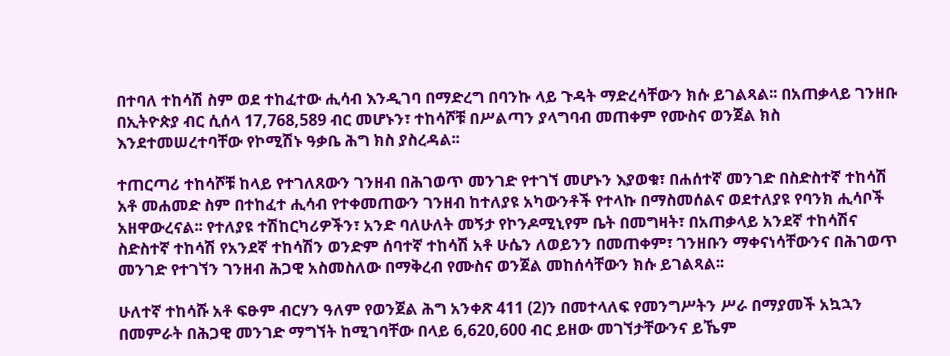በተባለ ተከሳሽ ስም ወደ ተከፈተው ሒሳብ እንዲገባ በማድረግ በባንኩ ላይ ጉዳት ማድረሳቸውን ክሱ ይገልጻል፡፡ በአጠቃላይ ገንዘቡ በኢትዮጵያ ብር ሲሰላ 17,768,589 ብር መሆኑን፣ ተከሳሾቹ በሥልጣን ያላግባብ መጠቀም የሙስና ወንጀል ክስ እንደተመሠረተባቸው የኮሚሽኑ ዓቃቤ ሕግ ክስ ያስረዳል፡፡

ተጠርጣሪ ተከሳሾቹ ከላይ የተገለጸውን ገንዘብ በሕገወጥ መንገድ የተገኘ መሆኑን እያወቁ፣ በሐሰተኛ መንገድ በስድስተኛ ተከሳሽ አቶ መሐመድ ስም በተከፈተ ሒሳብ የተቀመጠውን ገንዘብ ከተለያዩ አካውንቶች የተላኩ በማስመሰልና ወደተለያዩ የባንክ ሒሳቦች አዘዋውረናል፡፡ የተለያዩ ተሽከርካሪዎችን፣ አንድ ባለሁለት መኝታ የኮንዶሚኒየም ቤት በመግዛት፣ በአጠቃላይ አንደኛ ተከሳሽና ስድስተኛ ተከሳሽ የአንደኛ ተከሳሽን ወንድም ሰባተኛ ተከሳሽ አቶ ሁሴን ለወይንን በመጠቀም፣ ገንዘቡን ማቀናነሳቸውንና በሕገወጥ መንገድ የተገኘን ገንዘብ ሕጋዊ አስመስለው በማቅረብ የሙስና ወንጀል መከሰሳቸውን ክሱ ይገልጻል፡፡

ሁለተኛ ተከሳሹ አቶ ፍፁም ብርሃን ዓለም የወንጀል ሕግ አንቀጽ 411 (2)ን በመተላለፍ የመንግሥትን ሥራ በማያመች አኳኋን በመምራት በሕጋዊ መንገድ ማግኘት ከሚገባቸው በላይ 6,620,600 ብር ይዘው መገኘታቸውንና ይኼም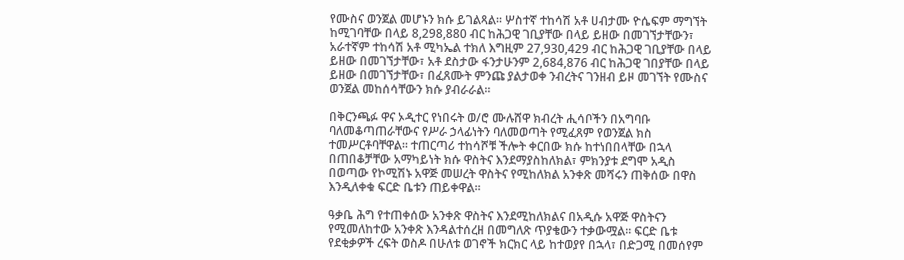የሙስና ወንጀል መሆኑን ክሱ ይገልጻል፡፡ ሦስተኛ ተከሳሽ አቶ ሀብታሙ ዮሴፍም ማግኘት ከሚገባቸው በላይ 8,298,880 ብር ከሕጋዊ ገቢያቸው በላይ ይዘው በመገኘታቸውን፣ አራተኛም ተከሳሽ አቶ ሚካኤል ተክለ እግዚም 27,930,429 ብር ከሕጋዊ ገቢያቸው በላይ ይዘው በመገኘታቸው፣ አቶ ደስታው ፋንታሁንም 2,684,876 ብር ከሕጋዊ ገበያቸው በላይ ይዘው በመገኘታቸው፣ በፈጸሙት ምንጩ ያልታወቀ ንብረትና ገንዘብ ይዞ መገኘት የሙስና ወንጀል መከሰሳቸውን ክሱ ያብራራል፡፡

በቅርንጫፉ ዋና ኦዲተር የነበሩት ወ/ሮ ሙሉሸዋ ክብረት ሒሳቦችን በአግባቡ ባለመቆጣጠራቸውና የሥራ ኃላፊነትን ባለመወጣት የሚፈጸም የወንጀል ክስ ተመሥርቶባቸዋል፡፡ ተጠርጣሪ ተከሳሾቹ ችሎት ቀርበው ክሱ ከተነበበላቸው በኋላ በጠበቆቻቸው አማካይነት ክሱ ዋስትና እንደማያስከለክል፣ ምክንያቱ ደግሞ አዲስ በወጣው የኮሚሽኑ አዋጅ መሠረት ዋስትና የሚከለክል አንቀጽ መሻሩን ጠቅሰው በዋስ እንዲለቀቁ ፍርድ ቤቱን ጠይቀዋል፡፡

ዓቃቤ ሕግ የተጠቀሰው አንቀጽ ዋስትና እንደሚከለክልና በአዲሱ አዋጅ ዋስትናን የሚመለከተው አንቀጽ እንዳልተሰረዘ በመግለጽ ጥያቄውን ተቃውሟል፡፡ ፍርድ ቤቱ የደቂቃዎች ረፍት ወስዶ በሁለቱ ወገኖች ክርክር ላይ ከተወያየ በኋላ፣ በድጋሚ በመሰየም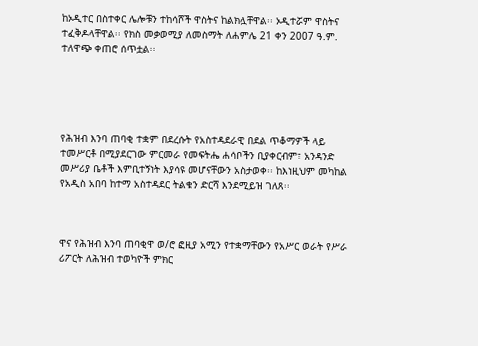ከኦዲተር በስተቀር ሌሎቹን ተከሳሾች ዋስትና ከልክሏቸዋል፡፡ ኦዲተሯም ዋስትና ተፈቅዶላቸዋል፡፡ የክስ መቃወሚያ ለመስማት ለሐምሌ 21 ቀን 2007 ዓ.ም. ተለዋጭ ቀጠሮ ሰጥቷል፡፡





የሕዝብ እንባ ጠባቂ ተቋም በደረሱት የአስተዳደራዊ በደል ጥቆማዎች ላይ ተመሥርቶ በሚያደርገው ምርመራ የመፍትሔ ሐሳቦችን ቢያቀርብም፣ አንዳንድ መሥሪያ ቤቶች እምቢተኝነት እያሳዩ መሆናቸውን አስታወቀ፡፡ ከእነዚህም መካከል የአዲስ አበባ ከተማ አስተዳደር ትልቁን ድርሻ እንደሚይዝ ገለጸ፡፡



ዋና የሕዝብ እንባ ጠባቂዋ ወ/ሮ ፎዚያ አሚን የተቋማቸውን የአሥር ወራት የሥራ ሪፖርት ለሕዝብ ተወካዮች ምክር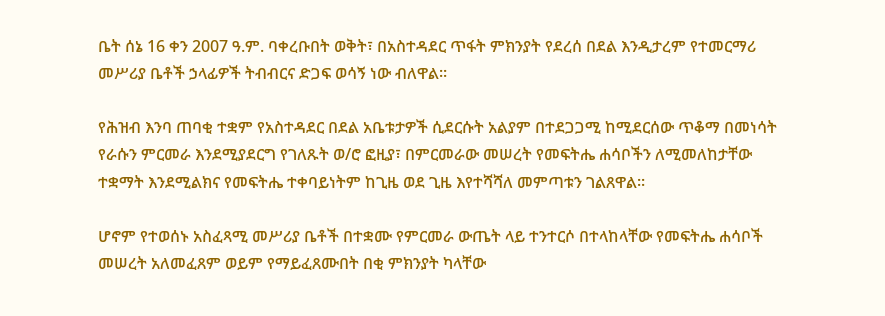ቤት ሰኔ 16 ቀን 2007 ዓ.ም. ባቀረቡበት ወቅት፣ በአስተዳደር ጥፋት ምክንያት የደረሰ በደል እንዲታረም የተመርማሪ መሥሪያ ቤቶች ኃላፊዎች ትብብርና ድጋፍ ወሳኝ ነው ብለዋል፡፡

የሕዝብ እንባ ጠባቂ ተቋም የአስተዳደር በደል አቤቱታዎች ሲደርሱት አልያም በተደጋጋሚ ከሚደርሰው ጥቆማ በመነሳት የራሱን ምርመራ እንደሚያደርግ የገለጹት ወ/ሮ ፎዚያ፣ በምርመራው መሠረት የመፍትሔ ሐሳቦችን ለሚመለከታቸው ተቋማት እንደሚልክና የመፍትሔ ተቀባይነትም ከጊዜ ወደ ጊዜ እየተሻሻለ መምጣቱን ገልጸዋል፡፡

ሆኖም የተወሰኑ አስፈጻሚ መሥሪያ ቤቶች በተቋሙ የምርመራ ውጤት ላይ ተንተርሶ በተላከላቸው የመፍትሔ ሐሳቦች መሠረት አለመፈጸም ወይም የማይፈጸሙበት በቂ ምክንያት ካላቸው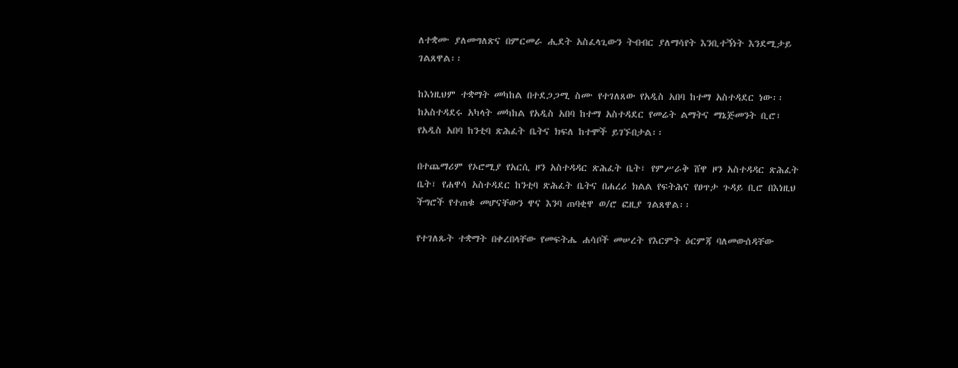ለተቋሙ ያለመግለጽና በምርመራ ሒደት አስፈላጊውን ትብብር ያለማሳየት እንቢተኝነት እንደሚታይ ገልጸዋል፡፡

ከእነዚህም ተቋማት መካከል በተደጋጋሚ ስሙ የተገለጸው የአዲስ አበባ ከተማ አስተዳደር ነው፡፡ ከአስተዳደሩ አካላት መካከል የአዲስ አበባ ከተማ አስተዳደር የመሬት ልማትና ማኔጅመንት ቢሮ፣ የአዲስ አበባ ከንቲባ ጽሕፈት ቤትና ክፍለ ከተሞች ይገኙበታል፡፡

በተጨማሪም የኦሮሚያ የአርሲ ዞን አስተዳዳር ጽሕፈት ቤት፣ የምሥራቅ ሸዋ ዞን አስተዳዳር ጽሕፈት ቤት፣ የሐዋሳ አስተዳደር ከንቲባ ጽሕፈት ቤትና በሐረሪ ክልል የፍትሕና የፀጥታ ጉዳይ ቢሮ በእነዚህ ችግሮች የተጠቁ መሆናቸውን ዋና እንባ ጠባቂዋ ወ/ሮ ፎዚያ ገልጸዋል፡፡

የተገለጹት ተቋማት በቀረበላቸው የመፍትሔ ሐሳቦች መሠረት የእርምት ዕርምጃ ባለመውሰዳቸው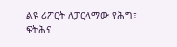ልዩ ሪፖርት ለፓርላማው የሕግ፣ ፍትሕና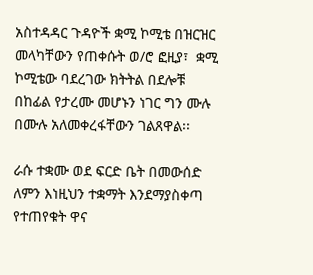አስተዳዳር ጉዳዮች ቋሚ ኮሚቴ በዝርዝር መላካቸውን የጠቀሱት ወ/ሮ ፎዚያ፣  ቋሚ ኮሚቴው ባደረገው ክትትል በደሎቹ በከፊል የታረሙ መሆኑን ነገር ግን ሙሉ በሙሉ አለመቀረፋቸውን ገልጸዋል፡፡

ራሱ ተቋሙ ወደ ፍርድ ቤት በመውሰድ ለምን እነዚህን ተቋማት እንደማያስቀጣ የተጠየቁት ዋና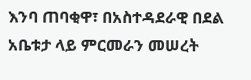እንባ ጠባቂዋ፣ በአስተዳደራዊ በደል አቤቱታ ላይ ምርመራን መሠረት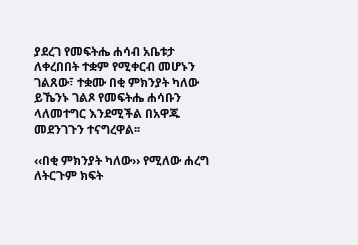ያደረገ የመፍትሔ ሐሳብ አቤቱታ ለቀረበበት ተቋም የሚቀርብ መሆኑን ገልጸው፣ ተቋሙ በቂ ምክንያት ካለው ይኼንኑ ገልጾ የመፍትሔ ሐሳቡን ላለመተግር እንደሚችል በአዋጁ መደንገጉን ተናግረዋል፡፡

‹‹በቂ ምክንያት ካለው›› የሚለው ሐረግ ለትርጉም ክፍት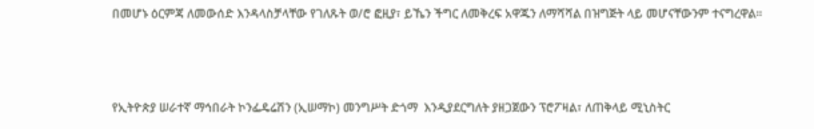በመሆኑ ዕርምጃ ለመውሰድ እንዳላስቻላቸው የገለጹት ወ/ሮ ፎዚያ፣ ይኼን ችግር ለመቅረፍ አዋጁን ለማሻሻል በዝግጅት ላይ መሆናቸውንም ተናግረዋል፡፡



የኢትዮጵያ ሠራተኛ ማኅበራት ኮንፌዴሬሽን (ኢሠማኮ) መንግሥት ድጎማ  እንዲያደርግለት ያዘጋጀውን ፕሮፖዛል፣ ለጠቅላይ ሚኒስትር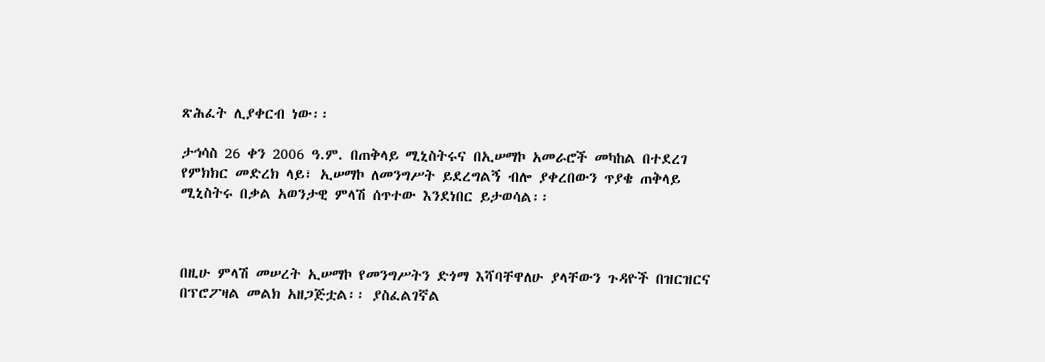ጽሕፈት ሊያቀርብ ነው፡፡

ታኅሳስ 26 ቀን 2006 ዓ.ም. በጠቅላይ ሚኒስትሩና በኢሠማኮ አመራሮች መካከል በተደረገ የምክክር መድረክ ላይ፣ ኢሠማኮ ለመንግሥት ይደረግልኝ ብሎ ያቀረበውን ጥያቄ ጠቅላይ ሚኒስትሩ በቃል አወንታዊ ምላሽ ሰጥተው እንደነበር ይታወሳል፡፡



በዚሁ ምላሽ መሠረት ኢሠማኮ የመንግሥትን ድጎማ እሻባቸዋለሁ ያላቸውን ጉዳዮች በዝርዝርና በፕሮፖዛል መልክ አዘጋጅቷል፡፡ ያስፈልገኛል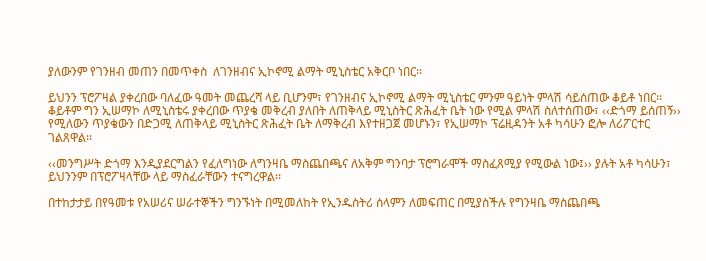ያለውንም የገንዘብ መጠን በመጥቀስ  ለገንዘብና ኢኮኖሚ ልማት ሚኒስቴር አቅርቦ ነበር፡፡

ይህንን ፕሮፖዛል ያቀረበው ባለፈው ዓመት መጨረሻ ላይ ቢሆንም፣ የገንዘብና ኢኮኖሚ ልማት ሚኒስቴር ምንም ዓይነት ምላሽ ሳይሰጠው ቆይቶ ነበር፡፡ ቆይቶም ግን ኢሠማኮ ለሚኒስቴሩ ያቀረበው ጥያቄ መቅረብ ያለበት ለጠቅላይ ሚኒስትር ጽሕፈት ቤት ነው የሚል ምላሽ ስለተሰጠው፣ ‹‹ድጎማ ይሰጠኝ›› የሚለውን ጥያቄውን በድጋሚ ለጠቅላይ ሚኒስትር ጽሕፈት ቤት ለማቅረብ እየተዘጋጀ መሆኑን፣ የኢሠማኮ ፕሬዚዳንት አቶ ካሳሁን ፎሎ ለሪፖርተር ገልጸዋል፡፡

‹‹መንግሥት ድጎማ እንዲያደርግልን የፈለግነው ለግንዛቤ ማስጨበጫና ለአቅም ግንባታ ፕሮግራሞች ማስፈጸሚያ የሚውል ነው፤›› ያሉት አቶ ካሳሁን፣ ይህንንም በፕሮፖዛላቸው ላይ ማስፈራቸውን ተናግረዋል፡፡

በተከታታይ በየዓመቱ የአሠሪና ሠራተኞችን ግንኙነት በሚመለከት የኢንዱስትሪ ሰላምን ለመፍጠር በሚያስችሉ የግንዛቤ ማስጨበጫ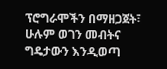ፕሮግራሞችን በማዘጋጀት፣ ሁሉም ወገን መብትና ግዴታውን እንዲወጣ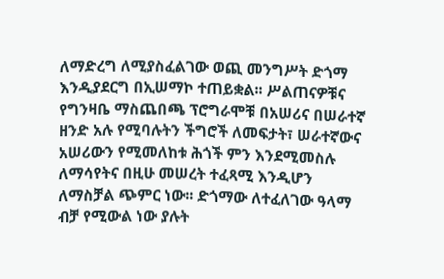ለማድረግ ለሚያስፈልገው ወጪ መንግሥት ድጎማ እንዲያደርግ በኢሠማኮ ተጠይቋል፡፡ ሥልጠናዎቹና የግንዛቤ ማስጨበጫ ፕሮግራሞቹ በአሠሪና በሠራተኛ ዘንድ አሉ የሚባሉትን ችግሮች ለመፍታት፣ ሠራተኛውና አሠሪውን የሚመለከቱ ሕጎች ምን እንደሚመስሉ ለማሳየትና በዚሁ መሠረት ተፈጻሚ እንዲሆን ለማስቻል ጭምር ነው፡፡ ድጎማው ለተፈለገው ዓላማ ብቻ የሚውል ነው ያሉት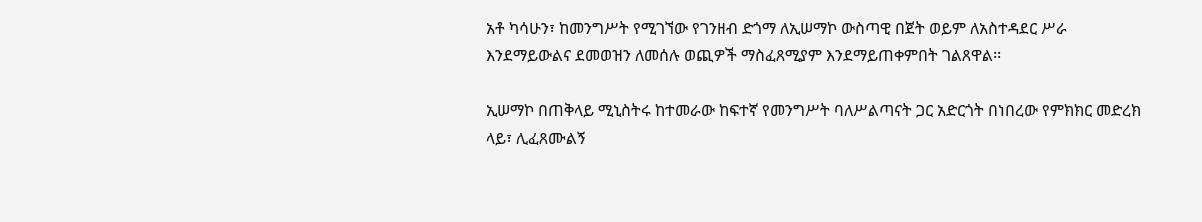አቶ ካሳሁን፣ ከመንግሥት የሚገኘው የገንዘብ ድጎማ ለኢሠማኮ ውስጣዊ በጀት ወይም ለአስተዳደር ሥራ እንደማይውልና ደመወዝን ለመሰሉ ወጪዎች ማስፈጸሚያም እንደማይጠቀምበት ገልጸዋል፡፡

ኢሠማኮ በጠቅላይ ሚኒስትሩ ከተመራው ከፍተኛ የመንግሥት ባለሥልጣናት ጋር አድርጎት በነበረው የምክክር መድረክ ላይ፣ ሊፈጸሙልኝ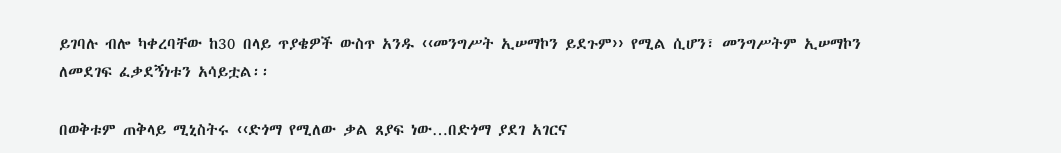ይገባሉ ብሎ ካቀረባቸው ከ30 በላይ ጥያቄዎች ውስጥ አንዱ ‹‹መንግሥት ኢሠማኮን ይደጉም›› የሚል ሲሆን፣ መንግሥትም ኢሠማኮን ለመደገፍ ፈቃደኝነቱን አሳይቷል፡፡

በወቅቱም ጠቅላይ ሚኒስትሩ ‹‹ድጎማ የሚለው ቃል ጸያፍ ነው…በድጎማ ያደገ አገርና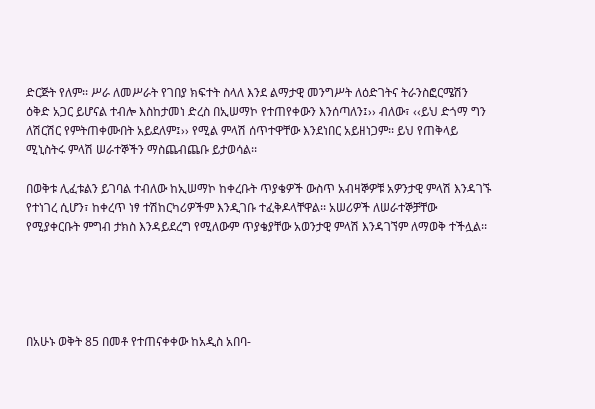ድርጅት የለም፡፡ ሥራ ለመሥራት የገበያ ክፍተት ስላለ እንደ ልማታዊ መንግሥት ለዕድገትና ትራንስፎርሜሽን ዕቅድ አጋር ይሆናል ተብሎ እስከታመነ ድረስ በኢሠማኮ የተጠየቀውን እንሰጣለን፤›› ብለው፣ ‹‹ይህ ድጎማ ግን ለሽርሽር የምትጠቀሙበት አይደለም፤›› የሚል ምላሽ ሰጥተዋቸው እንደነበር አይዘነጋም፡፡ ይህ የጠቅላይ ሚኒስትሩ ምላሽ ሠራተኞችን ማስጨብጨቡ ይታወሳል፡፡

በወቅቱ ሊፈቱልን ይገባል ተብለው ከኢሠማኮ ከቀረቡት ጥያቄዎች ውስጥ አብዛኞዎቹ አዎንታዊ ምላሽ እንዳገኙ የተነገረ ሲሆን፣ ከቀረጥ ነፃ ተሽከርካሪዎችም እንዲገቡ ተፈቅዶላቸዋል፡፡ አሠሪዎች ለሠራተኞቻቸው የሚያቀርቡት ምግብ ታክስ እንዳይደረግ የሚለውም ጥያቄያቸው አወንታዊ ምላሽ እንዳገኘም ለማወቅ ተችሏል፡፡





በአሁኑ ወቅት 85 በመቶ የተጠናቀቀው ከአዲስ አበባ-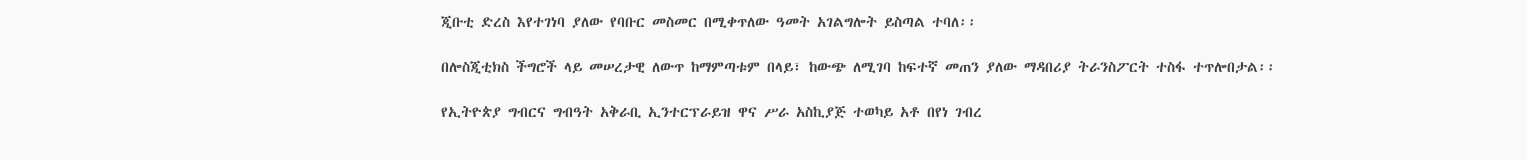ጂቡቲ ድረስ እየተገነባ ያለው የባቡር መስመር በሚቀጥለው ዓመት አገልግሎት ይስጣል ተባለ፡፡

በሎስጂቲክስ ችግሮች ላይ መሠረታዊ ለውጥ ከማምጣቱም በላይ፣ ከውጭ ለሚገባ ከፍተኛ መጠን ያለው ማዳበሪያ ትራንስፖርት ተስፋ ተጥሎበታል፡፡

የኢትዮጵያ ግብርና ግብዓት አቅራቢ ኢንተርፕራይዝ ዋና ሥራ አስኪያጅ ተወካይ አቶ በየነ ገብረ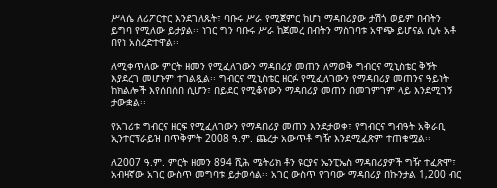ሥላሴ ለሪፖርተር እንደገለጹት፣ ባቡሩ ሥራ የሚጀምር ከሆነ ማዳበሪያው ታሽጎ ወይም በብትን ይግባ የሚለው ይታያል፡፡ ነገር ግን ባቡሩ ሥራ ከጀመረ በብትን ማስገባቱ አዋጭ ይሆናል ሲሉ አቶ በየነ አስረድተዋል፡፡

ለሚቀጥለው ምርት ዘመን የሚፈለገውን ማዳበሪያ መጠን ለማወቅ ግብርና ሚኒስቴር ቅኝት እያደረገ መሆኑም ተገልጿል፡፡ ግብርና ሚኒስቴር ዘርፉ የሚፈለገውን የማዳበሪያ መጠንና ዓይነት ከክልሎች እየሰበሰበ ሲሆን፣ በይደር የሚቆየውን ማዳበሪያ መጠን በመገምገም ላይ እንደሚገኝ ታውቋል፡፡

የአገሪቱ ግብርና ዘርፍ የሚፈለገውን የማዳበሪያ መጠን እንደታወቀ፣ የግብርና ግብዓት አቅራቢ ኢንተርፕራይዝ በጥቅምት 2008 ዓ.ም. ጨረታ አውጥቶ ግዥ እንደሚፈጽም ተጠቁሟል፡፡

ለ2007 ዓ.ም. ምርት ዘመን 894 ሺሕ ሜትሪክ ቶን ዩርያና ኤንፒኤስ ማዳበሪያዎች ግዥ ተፈጽሞ፣ አብዛኛው አገር ውስጥ መግባቱ ይታወሳል፡፡ አገር ውስጥ የገባው ማዳበሪያ በኩንታል 1,200 ብር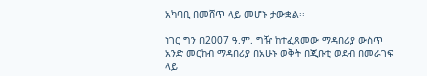አካባቢ በመሸጥ ላይ መሆኑ ታውቋል፡፡

ነገር ግን በ2007 ዓ.ም. ግዥ ከተፈጸመው ማዳበሪያ ውስጥ አንድ መርከብ ማዳበሪያ በአሁኑ ወቅት በጂቡቲ ወደብ በመራገፍ ላይ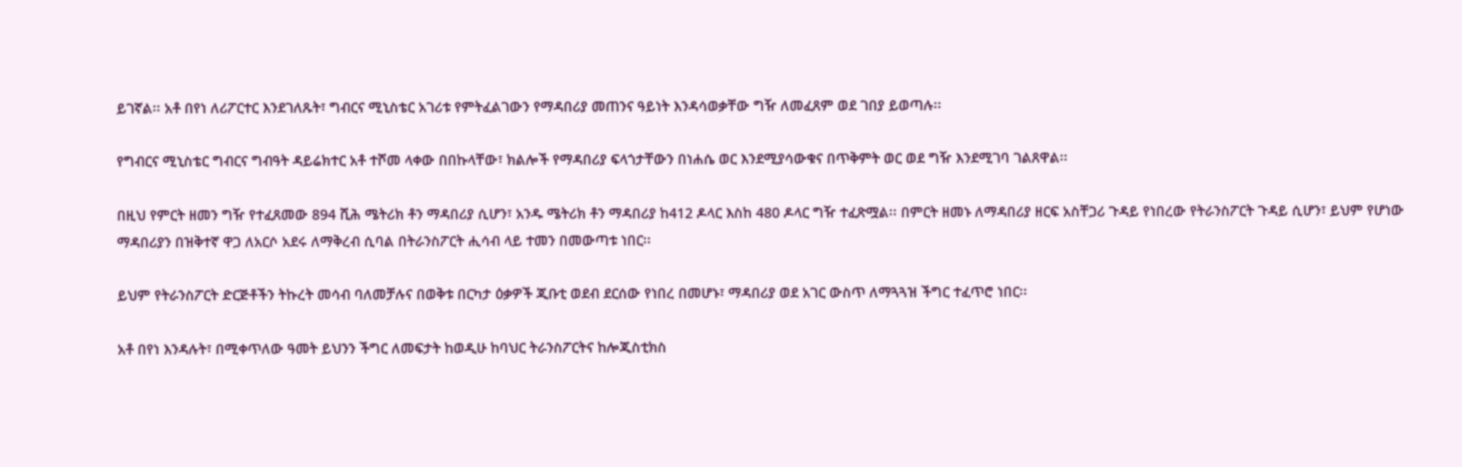ይገኛል፡፡ አቶ በየነ ለሪፖርተር እንደገለጹት፣ ግብርና ሚኒስቴር አገሪቱ የምትፈልገውን የማዳበሪያ መጠንና ዓይነት እንዳሳወቃቸው ግዥ ለመፈጸም ወደ ገበያ ይወጣሉ፡፡

የግብርና ሚኒስቴር ግብርና ግብዓት ዳይሬክተር አቶ ተሾመ ላቀው በበኩላቸው፣ ክልሎች የማዳበሪያ ፍላጎታቸውን በነሐሴ ወር እንደሚያሳውቁና በጥቅምት ወር ወደ ግዥ እንደሚገባ ገልጸዋል፡፡

በዚህ የምርት ዘመን ግዥ የተፈጸመው 894 ሺሕ ሜትሪክ ቶን ማዳበሪያ ሲሆን፣ አንዱ ሜትሪክ ቶን ማዳበሪያ ከ412 ዶላር እስከ 480 ዶላር ግዥ ተፈጽሟል፡፡ በምርት ዘመኑ ለማዳበሪያ ዘርፍ አስቸጋሪ ጉዳይ የነበረው የትራንስፖርት ጉዳይ ሲሆን፣ ይህም የሆነው ማዳበሪያን በዝቅተኛ ዋጋ ለአርሶ አደሩ ለማቅረብ ሲባል በትራንስፖርት ሒሳብ ላይ ተመን በመውጣቱ ነበር፡፡

ይህም የትራንስፖርት ድርጅቶችን ትኩረት መሳብ ባለመቻሉና በወቅቱ በርካታ ዕቃዎች ጂቡቲ ወደብ ደርሰው የነበረ በመሆኑ፣ ማዳበሪያ ወደ አገር ውስጥ ለማጓጓዝ ችግር ተፈጥሮ ነበር፡፡

አቶ በየነ እንዳሉት፣ በሚቀጥለው ዓመት ይህንን ችግር ለመፍታት ከወዲሁ ከባህር ትራንስፖርትና ከሎጂስቲክስ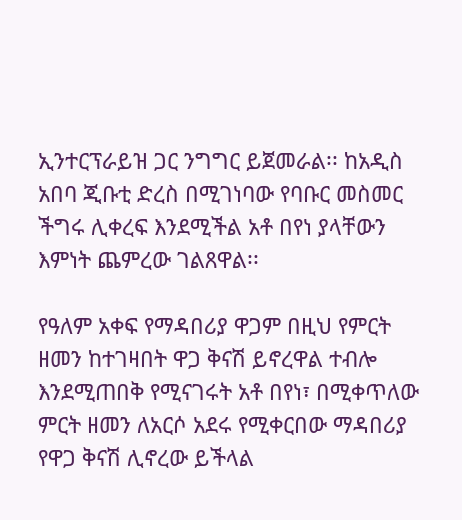ኢንተርፕራይዝ ጋር ንግግር ይጀመራል፡፡ ከአዲስ አበባ ጂቡቲ ድረስ በሚገነባው የባቡር መስመር ችግሩ ሊቀረፍ እንደሚችል አቶ በየነ ያላቸውን እምነት ጨምረው ገልጸዋል፡፡

የዓለም አቀፍ የማዳበሪያ ዋጋም በዚህ የምርት ዘመን ከተገዛበት ዋጋ ቅናሽ ይኖረዋል ተብሎ እንደሚጠበቅ የሚናገሩት አቶ በየነ፣ በሚቀጥለው ምርት ዘመን ለአርሶ አደሩ የሚቀርበው ማዳበሪያ የዋጋ ቅናሽ ሊኖረው ይችላል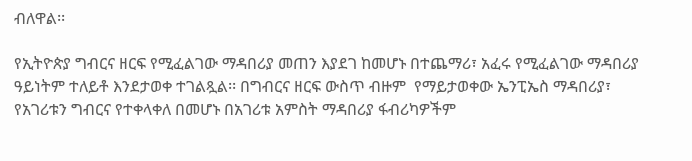ብለዋል፡፡

የኢትዮጵያ ግብርና ዘርፍ የሚፈልገው ማዳበሪያ መጠን እያደገ ከመሆኑ በተጨማሪ፣ አፈሩ የሚፈልገው ማዳበሪያ ዓይነትም ተለይቶ እንደታወቀ ተገልጿል፡፡ በግብርና ዘርፍ ውስጥ ብዙም  የማይታወቀው ኤንፒኤስ ማዳበሪያ፣ የአገሪቱን ግብርና የተቀላቀለ በመሆኑ በአገሪቱ አምስት ማዳበሪያ ፋብሪካዎችም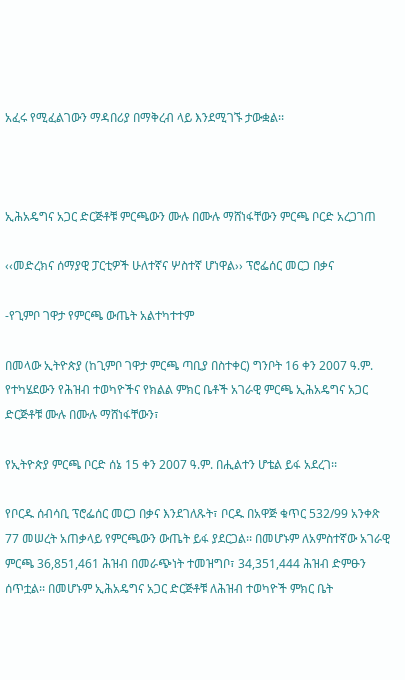አፈሩ የሚፈልገውን ማዳበሪያ በማቅረብ ላይ እንደሚገኙ ታውቋል፡፡



ኢሕአዴግና አጋር ድርጅቶቹ ምርጫውን ሙሉ በሙሉ ማሸነፋቸውን ምርጫ ቦርድ አረጋገጠ

‹‹መድረክና ሰማያዊ ፓርቲዎች ሁለተኛና ሦስተኛ ሆነዋል›› ፕሮፌሰር መርጋ በቃና

-የጊምቦ ገዋታ የምርጫ ውጤት አልተካተተም

በመላው ኢትዮጵያ (ከጊምቦ ገዋታ ምርጫ ጣቢያ በስተቀር) ግንቦት 16 ቀን 2007 ዓ.ም. የተካሄደውን የሕዝብ ተወካዮችና የክልል ምክር ቤቶች አገራዊ ምርጫ ኢሕአዴግና አጋር ድርጅቶቹ ሙሉ በሙሉ ማሸነፋቸውን፣

የኢትዮጵያ ምርጫ ቦርድ ሰኔ 15 ቀን 2007 ዓ.ም. በሒልተን ሆቴል ይፋ አደረገ፡፡

የቦርዱ ሰብሳቢ ፕሮፌሰር መርጋ በቃና እንደገለጹት፣ ቦርዱ በአዋጅ ቁጥር 532/99 አንቀጽ 77 መሠረት አጠቃላይ የምርጫውን ውጤት ይፋ ያደርጋል፡፡ በመሆኑም ለአምስተኛው አገራዊ ምርጫ 36,851,461 ሕዝብ በመራጭነት ተመዝግቦ፣ 34,351,444 ሕዝብ ድምፁን ሰጥቷል፡፡ በመሆኑም ኢሕአዴግና አጋር ድርጅቶቹ ለሕዝብ ተወካዮች ምክር ቤት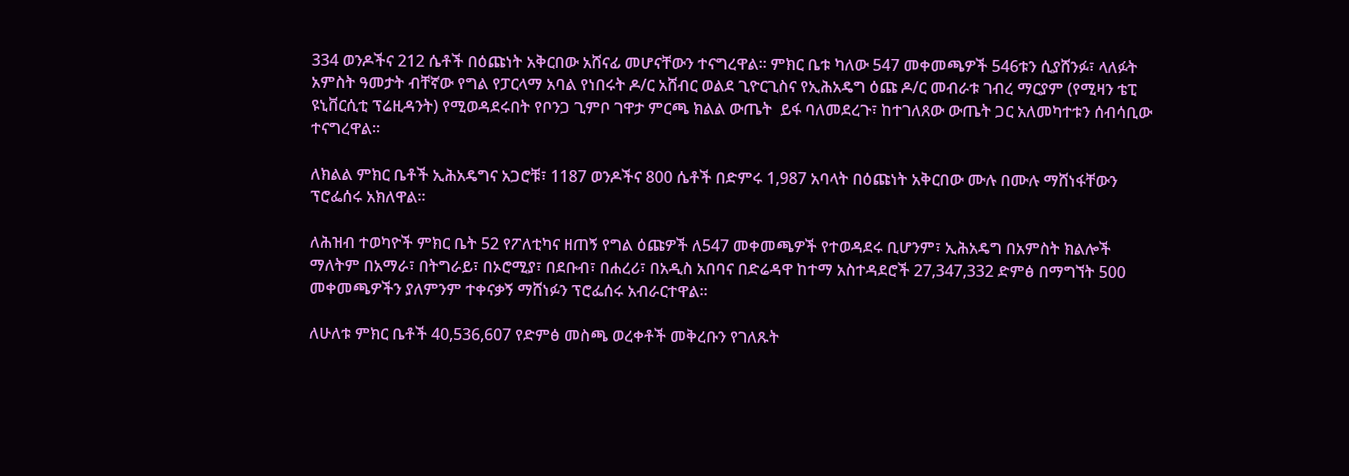334 ወንዶችና 212 ሴቶች በዕጩነት አቅርበው አሸናፊ መሆናቸውን ተናግረዋል፡፡ ምክር ቤቱ ካለው 547 መቀመጫዎች 546ቱን ሲያሸንፉ፣ ላለፉት አምስት ዓመታት ብቸኛው የግል የፓርላማ አባል የነበሩት ዶ/ር አሸብር ወልደ ጊዮርጊስና የኢሕአዴግ ዕጩ ዶ/ር መብራቱ ገብረ ማርያም (የሚዛን ቴፒ ዩኒቨርሲቲ ፕሬዚዳንት) የሚወዳደሩበት የቦንጋ ጊምቦ ገዋታ ምርጫ ክልል ውጤት  ይፋ ባለመደረጉ፣ ከተገለጸው ውጤት ጋር አለመካተቱን ሰብሳቢው ተናግረዋል፡፡

ለክልል ምክር ቤቶች ኢሕአዴግና አጋሮቹ፣ 1187 ወንዶችና 800 ሴቶች በድምሩ 1,987 አባላት በዕጩነት አቅርበው ሙሉ በሙሉ ማሸነፋቸውን ፕሮፌሰሩ አክለዋል፡፡

ለሕዝብ ተወካዮች ምክር ቤት 52 የፖለቲካና ዘጠኝ የግል ዕጩዎች ለ547 መቀመጫዎች የተወዳደሩ ቢሆንም፣ ኢሕአዴግ በአምስት ክልሎች ማለትም በአማራ፣ በትግራይ፣ በኦሮሚያ፣ በደቡብ፣ በሐረሪ፣ በአዲስ አበባና በድሬዳዋ ከተማ አስተዳደሮች 27,347,332 ድምፅ በማግኘት 500 መቀመጫዎችን ያለምንም ተቀናቃኝ ማሸነፉን ፕሮፌሰሩ አብራርተዋል፡፡

ለሁለቱ ምክር ቤቶች 40,536,607 የድምፅ መስጫ ወረቀቶች መቅረቡን የገለጹት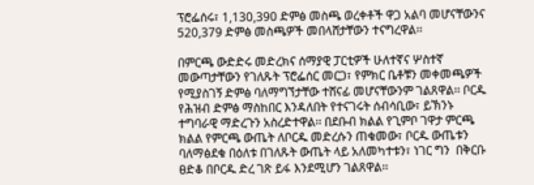ፕሮፌሰሩ፣ 1,130,390 ድምፅ መስጫ ወረቀቶች ዋጋ አልባ መሆናቸውንና 520,379 ድምፅ መስጫዎች መበላሸታቸውን ተናግረዋል፡፡

በምርጫ ውድድሩ መድረክና ሰማያዊ ፓርቲዎች ሁለተኛና ሦስተኛ መውጣታቸውን የገለጹት ፕሮፌሰር መርጋ፣ የምክር ቤቶቹን መቀመጫዎች የሚያስገኝ ድምፅ ባለማግኘታቸው ተሸናፊ መሆናቸውንም ገልጸዋል፡፡ ቦርዱ የሕዝብ ድምፅ ማስከበር እንዳለበት የተናገሩት ሰብሳቢው፣ ይኽንኑ ተግባራዊ ማድረጉን አስረድተዋል፡፡ በደቡብ ክልል የጊምቦ ገዋታ ምርጫ ክልል የምርጫ ውጤት ለቦርዱ መድረሱን ጠቁመው፣ ቦርዱ ውጤቱን ባለማፅደቁ በዕለቱ በገለጹት ውጤት ላይ አለመካተቱን፣ ነገር ግን  በቅርቡ ፀድቆ በቦርዱ ድረ ገጽ ይፋ እንደሚሆን ገልጸዋል፡፡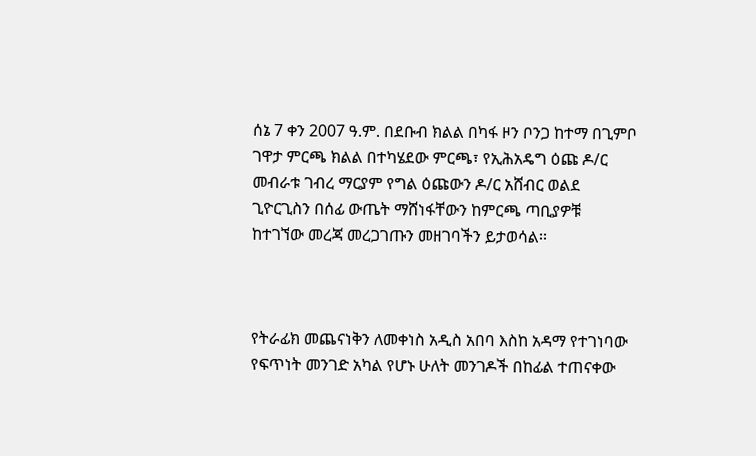ሰኔ 7 ቀን 2007 ዓ.ም. በደቡብ ክልል በካፋ ዞን ቦንጋ ከተማ በጊምቦ ገዋታ ምርጫ ክልል በተካሄደው ምርጫ፣ የኢሕአዴግ ዕጩ ዶ/ር መብራቱ ገብረ ማርያም የግል ዕጩውን ዶ/ር አሸብር ወልደ ጊዮርጊስን በሰፊ ውጤት ማሸነፋቸውን ከምርጫ ጣቢያዎቹ ከተገኘው መረጃ መረጋገጡን መዘገባችን ይታወሳል፡፡



የትራፊክ መጨናነቅን ለመቀነስ አዲስ አበባ እስከ አዳማ የተገነባው የፍጥነት መንገድ አካል የሆኑ ሁለት መንገዶች በከፊል ተጠናቀው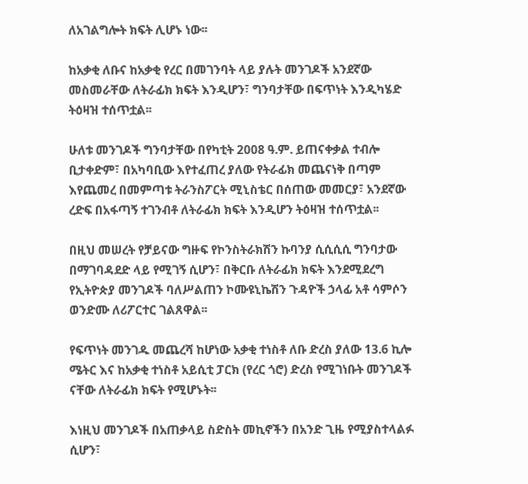ለአገልግሎት ክፍት ሊሆኑ ነው፡፡

ከአቃቂ ለቡና ከአቃቂ የረር በመገንባት ላይ ያሉት መንገዶች አንደኛው መስመራቸው ለትራፊክ ክፍት እንዲሆን፣ ግንባታቸው በፍጥነት እንዲካሄድ ትዕዛዝ ተሰጥቷል፡፡

ሁለቱ መንገዶች ግንባታቸው በየካቲት 2008 ዓ.ም. ይጠናቀቃል ተብሎ ቢታቀድም፣ በአካባቢው እየተፈጠረ ያለው የትራፊክ መጨናነቅ በጣም እየጨመረ በመምጣቱ ትራንስፖርት ሚኒስቴር በሰጠው መመርያ፣ አንደኛው ረድፍ በአፋጣኝ ተገንብቶ ለትራፊክ ክፍት እንዲሆን ትዕዛዝ ተሰጥቷል፡፡

በዚህ መሠረት የቻይናው ግዙፍ የኮንስትራክሽን ኩባንያ ሲሲሲሲ ግንባታው በማገባዳደድ ላይ የሚገኝ ሲሆን፣ በቅርቡ ለትራፊክ ክፍት እንደሚደረግ የኢትዮጵያ መንገዶች ባለሥልጠን ኮሙዩኒኬሽን ጉዳዮች ኃላፊ አቶ ሳምሶን ወንድሙ ለሪፖርተር ገልጸዋል፡፡

የፍጥነት መንገዱ መጨረሻ ከሆነው አቃቂ ተነስቶ ለቡ ድረስ ያለው 13.6 ኪሎ ሜትር እና ከአቃቂ ተነስቶ አይሲቲ ፓርክ (የረር ጎሮ) ድረስ የሚገነቡት መንገዶች ናቸው ለትራፊክ ክፍት የሚሆኑት፡፡

እነዚህ መንገዶች በአጠቃላይ ስድስት መኪኖችን በአንድ ጊዜ የሚያስተላልፉ ሲሆን፣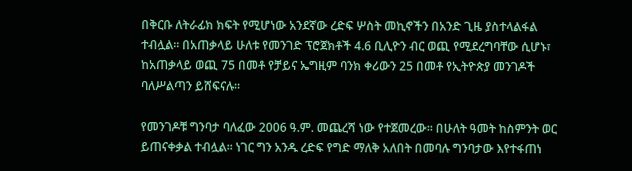በቅርቡ ለትራፊክ ክፍት የሚሆነው አንደኛው ረድፍ ሦስት መኪኖችን በአንድ ጊዜ ያስተላልፋል ተብሏል፡፡ በአጠቃላይ ሁለቱ የመንገድ ፕሮጀክቶች 4.6 ቢሊዮን ብር ወጪ የሚደረግባቸው ሲሆኑ፣ ከአጠቃላይ ወጪ 75 በመቶ የቻይና ኤግዚም ባንክ ቀሪውን 25 በመቶ የኢትዮጵያ መንገዶች ባለሥልጣን ይሸፍናሉ፡፡

የመንገዶቹ ግንባታ ባለፈው 2006 ዓ.ም. መጨረሻ ነው የተጀመረው፡፡ በሁለት ዓመት ከስምንት ወር ይጠናቀቃል ተብሏል፡፡ ነገር ግን አንዱ ረድፍ የግድ ማለቅ አለበት በመባሉ ግንባታው እየተፋጠነ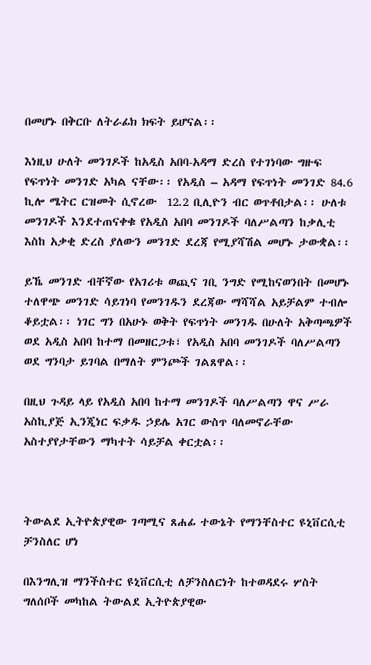በመሆኑ በቅርቡ ለትራፊክ ክፍት ይሆናል፡፡

እነዚህ ሁለት መንገዶች ከአዲስ አበባ-አዳማ ድረስ የተገነባው ግዙፍ የፍጥነት መንገድ አካል ናቸው፡፡ የአዲስ – አዳማ የፍጥነት መንገድ 84.6 ኪሎ ሜትር ርዝመት ሲኖረው  12.2 ቢሊዮን ብር ወጥቶበታል፡፡ ሁለቱ መንገዶች እንደተጠናቀቁ የአዲስ አበባ መንገዶች ባለሥልጣን ከቃሊቲ እስከ አቃቂ ድረስ ያለውን መንገድ ደረጃ የሚያሻሽል መሆኑ ታውቋል፡፡

ይኼ መንገድ ብቸኛው የአገሪቱ ወጪና ገቢ ንግድ የሚከናወንበት በመሆኑ ተለዋጭ መንገድ ሳይገነባ የመንገዱን ደረጃው ማሻሻል አይቻልም ተብሎ ቆይቷል፡፡ ነገር ግን በአሁኑ ወቅት የፍጥነት መንገዱ በሁለት አቅጣጫዎች ወደ አዲስ አበባ ከተማ በመዘርጋቱ፣ የአዲስ አበባ መንገዶች ባለሥልጣን ወደ ግንባታ ይገባል በማለት ምንጮች ገልጸዋል፡፡

በዚህ ጉዳይ ላይ የአዲስ አበባ ከተማ መንገዶች ባለሥልጣን ዋና ሥራ አስኪያጅ ኢንጂነር ፍቃዱ ኃይሌ አገር ውስጥ ባለመኖራቸው አስተያየታቸውን ማካተት ሳይቻል ቀርቷል፡፡



ትውልደ ኢትዮጵያዊው ገጣሚና ጸሐፊ ተውኔት የማንቸስተር ዩኒቨርሲቲ ቻንስለር ሆነ

በእንግሊዝ ማንችስተር ዩኒቨርሲቲ ለቻንስለርነት ከተወዳደሩ ሦስት ግለሰቦች መካከል ትውልደ ኢትዮጵያዊው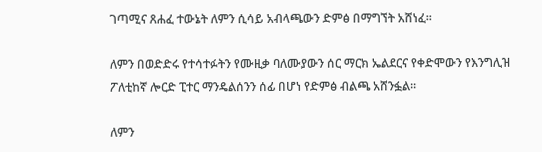ገጣሚና ጸሐፈ ተውኔት ለምን ሲሳይ አብላጫውን ድምፅ በማግኘት አሸነፈ፡፡

ለምን በወድድሩ የተሳተፉትን የሙዚቃ ባለሙያውን ሰር ማርክ ኤልደርና የቀድሞውን የእንግሊዝ ፖለቲከኛ ሎርድ ፒተር ማንዴልሰንን ሰፊ በሆነ የድምፅ ብልጫ አሸንፏል፡፡

ለምን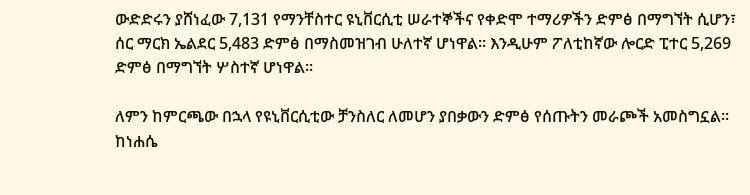ውድድሩን ያሸነፈው 7,131 የማንቸስተር ዩኒቨርሲቲ ሠራተኞችና የቀድሞ ተማሪዎችን ድምፅ በማግኘት ሲሆን፣ ሰር ማርክ ኤልደር 5,483 ድምፅ በማስመዝገብ ሁለተኛ ሆነዋል፡፡ እንዲሁም ፖለቲከኛው ሎርድ ፒተር 5,269 ድምፅ በማግኘት ሦስተኛ ሆነዋል፡፡

ለምን ከምርጫው በኋላ የዩኒቨርሲቲው ቻንስለር ለመሆን ያበቃውን ድምፅ የሰጡትን መራጮች አመስግኗል፡፡ ከነሐሴ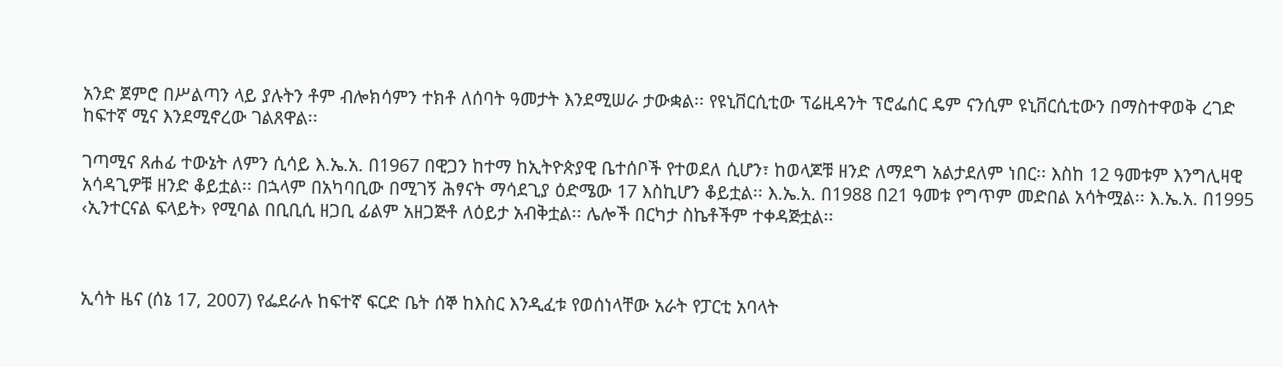አንድ ጀምሮ በሥልጣን ላይ ያሉትን ቶም ብሎክሳምን ተክቶ ለሰባት ዓመታት እንደሚሠራ ታውቋል፡፡ የዩኒቨርሲቲው ፕሬዚዳንት ፕሮፌሰር ዴም ናንሲም ዩኒቨርሲቲውን በማስተዋወቅ ረገድ ከፍተኛ ሚና እንደሚኖረው ገልጸዋል፡፡

ገጣሚና ጸሐፊ ተውኔት ለምን ሲሳይ እ.ኤ.አ. በ1967 በዊጋን ከተማ ከኢትዮጵያዊ ቤተሰቦች የተወደለ ሲሆን፣ ከወላጆቹ ዘንድ ለማደግ አልታደለም ነበር፡፡ እስከ 12 ዓመቱም እንግሊዛዊ አሳዳጊዎቹ ዘንድ ቆይቷል፡፡ በኋላም በአካባቢው በሚገኝ ሕፃናት ማሳደጊያ ዕድሜው 17 እስኪሆን ቆይቷል፡፡ እ.ኤ.አ. በ1988 በ21 ዓመቱ የግጥም መድበል አሳትሟል፡፡ እ.ኤ.አ. በ1995 ‹ኢንተርናል ፍላይት› የሚባል በቢቢሲ ዘጋቢ ፊልም አዘጋጅቶ ለዕይታ አብቅቷል፡፡ ሌሎች በርካታ ስኬቶችም ተቀዳጅቷል፡፡



ኢሳት ዜና (ሰኔ 17, 2007) የፌደራሉ ከፍተኛ ፍርድ ቤት ሰኞ ከእስር እንዲፈቱ የወሰነላቸው አራት የፓርቲ አባላት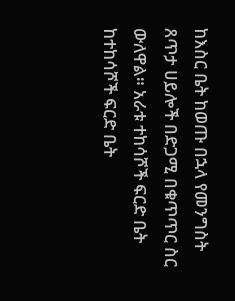ከእስር ቤት ከወጡ በኋላ የመንግስት ጸጥታ ሀይሎች በድጋሚ በቁጥጥር ስር ውለዋል። አራቱ ተከሳሾች ፍርድ ቤት ከተከሳሾች ፍርድ ቤት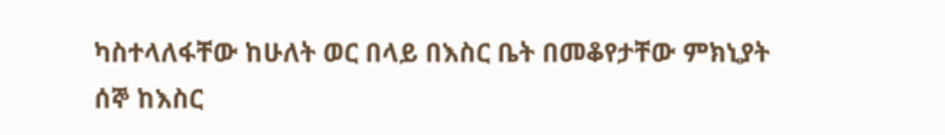ካስተላለፋቸው ከሁለት ወር በላይ በእስር ቤት በመቆየታቸው ምክኒያት ሰኞ ከእስር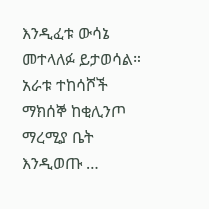እንዲፈቱ ውሳኔ መተላለፉ ይታወሳል። አራቱ ተከሳሾች ማክሰኞ ከቂሊንጦ ማረሚያ ቤት እንዲወጡ …